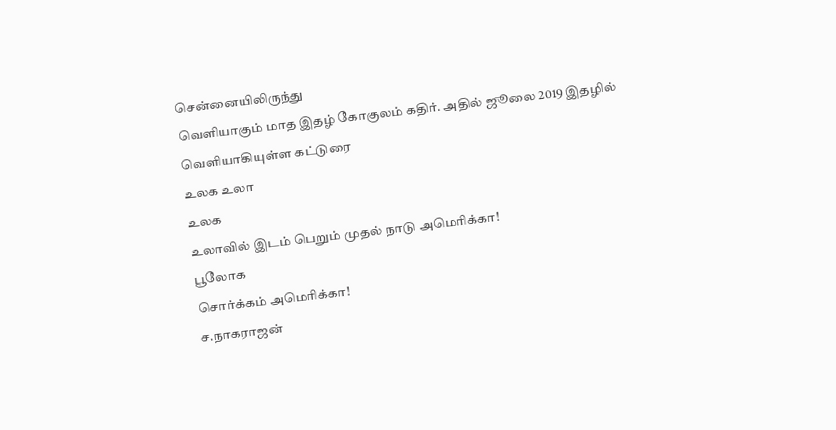சென்னையிலிருந்து
வெளியாகும் மாத இதழ் கோகுலம் கதிர். அதில் ஜூலை 2019 இதழில் வெளியாகியுள்ள கட்டுரை
உலக உலா
உலக
உலாவில் இடம் பெறும் முதல் நாடு அமெரிக்கா!
பூலோக
சொர்க்கம் அமெரிக்கா!
ச.நாகராஜன்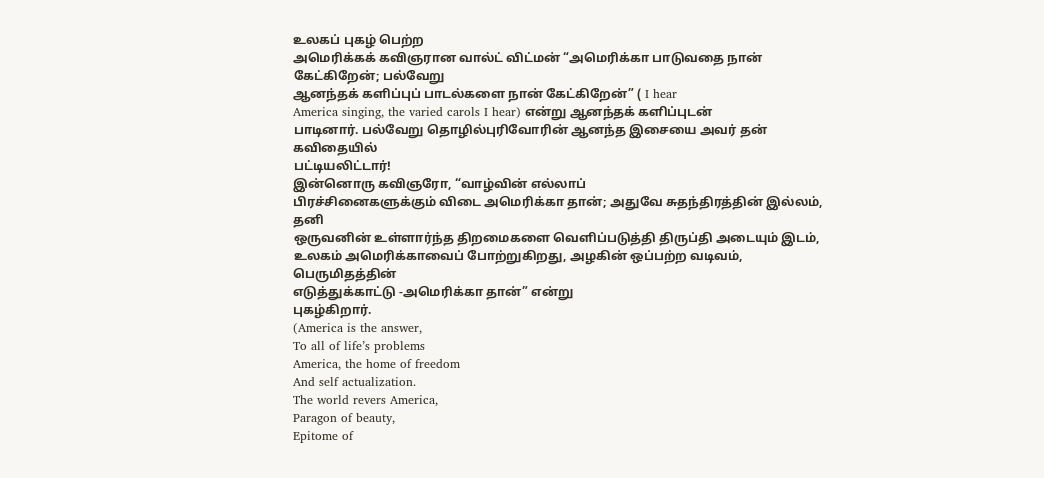உலகப் புகழ் பெற்ற
அமெரிக்கக் கவிஞரான வால்ட் விட்மன் “அமெரிக்கா பாடுவதை நான் கேட்கிறேன்; பல்வேறு
ஆனந்தக் களிப்புப் பாடல்களை நான் கேட்கிறேன்” ( I hear
America singing, the varied carols I hear) என்று ஆனந்தக் களிப்புடன்
பாடினார். பல்வேறு தொழில்புரிவோரின் ஆனந்த இசையை அவர் தன் கவிதையில்
பட்டியலிட்டார்!
இன்னொரு கவிஞரோ, “வாழ்வின் எல்லாப்
பிரச்சினைகளுக்கும் விடை அமெரிக்கா தான்; அதுவே சுதந்திரத்தின் இல்லம், தனி
ஒருவனின் உள்ளார்ந்த திறமைகளை வெளிப்படுத்தி திருப்தி அடையும் இடம்,
உலகம் அமெரிக்காவைப் போற்றுகிறது, அழகின் ஒப்பற்ற வடிவம், பெருமிதத்தின்
எடுத்துக்காட்டு -அமெரிக்கா தான்” என்று
புகழ்கிறார்.
(America is the answer,
To all of life’s problems
America, the home of freedom
And self actualization.
The world revers America,
Paragon of beauty,
Epitome of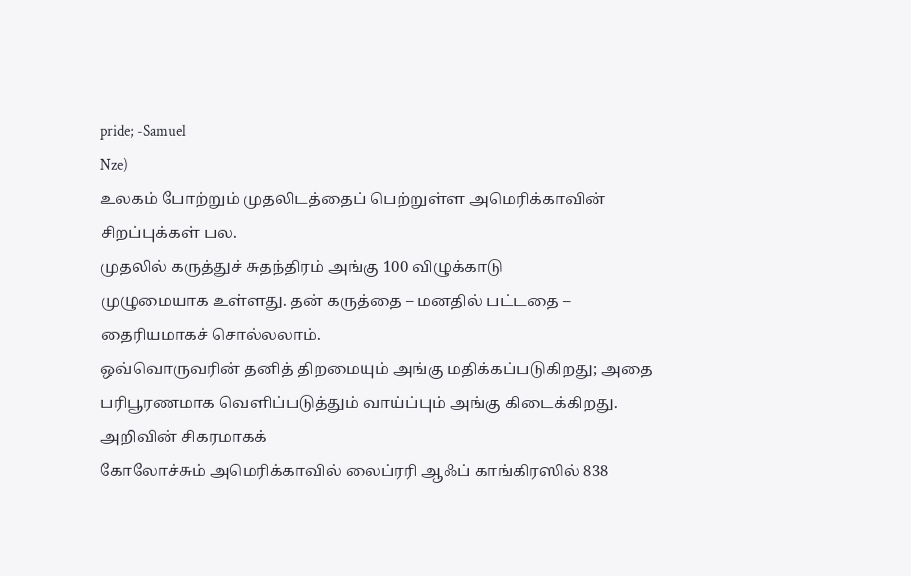pride; -Samuel
Nze)
உலகம் போற்றும் முதலிடத்தைப் பெற்றுள்ள அமெரிக்காவின்
சிறப்புக்கள் பல.
முதலில் கருத்துச் சுதந்திரம் அங்கு 100 விழுக்காடு
முழுமையாக உள்ளது. தன் கருத்தை – மனதில் பட்டதை – தைரியமாகச் சொல்லலாம்.
ஒவ்வொருவரின் தனித் திறமையும் அங்கு மதிக்கப்படுகிறது; அதை
பரிபூரணமாக வெளிப்படுத்தும் வாய்ப்பும் அங்கு கிடைக்கிறது. அறிவின் சிகரமாகக்
கோலோச்சும் அமெரிக்காவில் லைப்ரரி ஆஃப் காங்கிரஸில் 838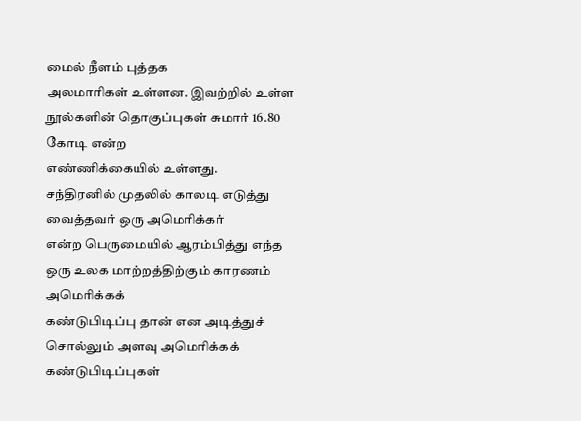மைல் நீளம் புத்தக
அலமாரிகள் உள்ளன. இவற்றில் உள்ள நூல்களின் தொகுப்புகள் சுமார் 16.80 கோடி என்ற
எண்ணிக்கையில் உள்ளது.
சந்திரனில் முதலில் காலடி எடுத்து வைத்தவர் ஒரு அமெரிக்கர்
என்ற பெருமையில் ஆரம்பித்து எந்த ஒரு உலக மாற்றத்திற்கும் காரணம் அமெரிக்கக்
கண்டுபிடிப்பு தான் என அடித்துச் சொல்லும் அளவு அமெரிக்கக் கண்டுபிடிப்புகள்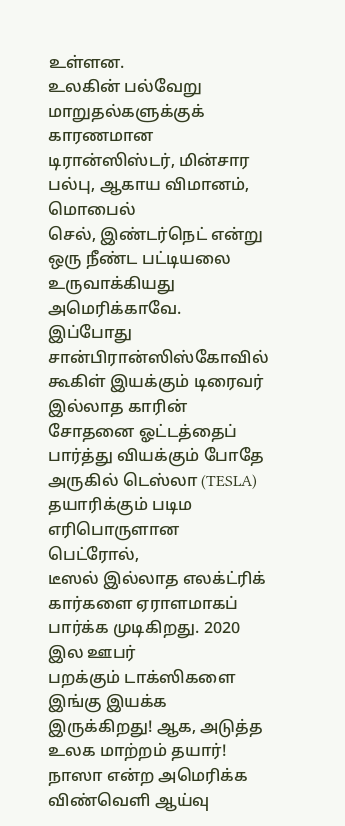உள்ளன.
உலகின் பல்வேறு
மாறுதல்களுக்குக் காரணமான டிரான்ஸிஸ்டர், மின்சார பல்பு, ஆகாய விமானம், மொபைல்
செல், இண்டர்நெட் என்று ஒரு நீண்ட பட்டியலை உருவாக்கியது அமெரிக்காவே.
இப்போது சான்பிரான்ஸிஸ்கோவில் கூகிள் இயக்கும் டிரைவர்
இல்லாத காரின் சோதனை ஓட்டத்தைப் பார்த்து வியக்கும் போதே அருகில் டெஸ்லா (TESLA)
தயாரிக்கும் படிம எரிபொருளான பெட்ரோல்,
டீஸல் இல்லாத எலக்ட்ரிக் கார்களை ஏராளமாகப் பார்க்க முடிகிறது. 2020 இல ஊபர்
பறக்கும் டாக்ஸிகளை இங்கு இயக்க இருக்கிறது! ஆக, அடுத்த உலக மாற்றம் தயார்!
நாஸா என்ற அமெரிக்க விண்வெளி ஆய்வு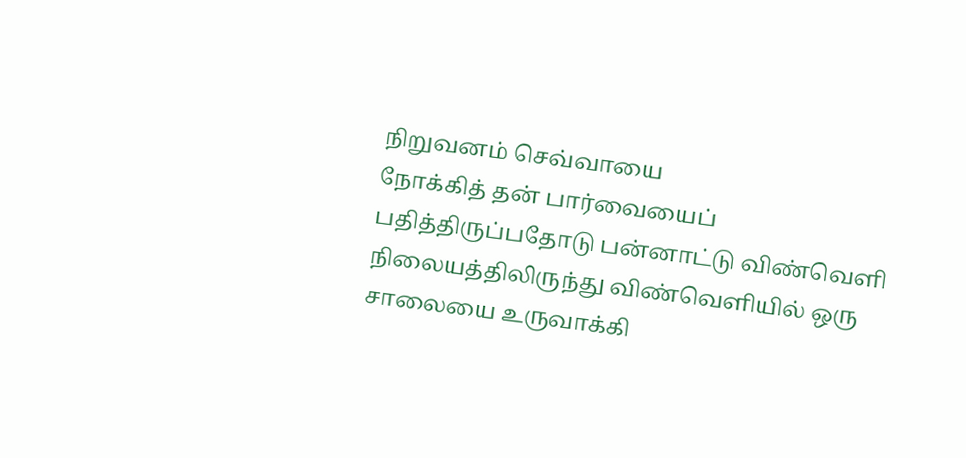நிறுவனம் செவ்வாயை
நோக்கித் தன் பார்வையைப் பதித்திருப்பதோடு பன்னாட்டு விண்வெளி
நிலையத்திலிருந்து விண்வெளியில் ஒரு
சாலையை உருவாக்கி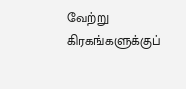வேற்று கிரகங்களுக்குப்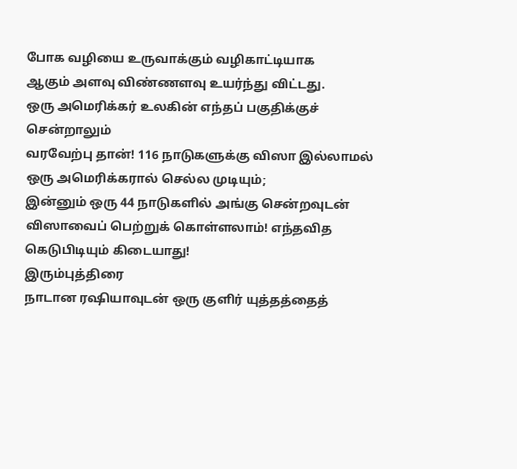போக வழியை உருவாக்கும் வழிகாட்டியாக
ஆகும் அளவு விண்ணளவு உயர்ந்து விட்டது.
ஒரு அமெரிக்கர் உலகின் எந்தப் பகுதிக்குச் சென்றாலும்
வரவேற்பு தான்! 116 நாடுகளுக்கு விஸா இல்லாமல் ஒரு அமெரிக்கரால் செல்ல முடியும்;
இன்னும் ஒரு 44 நாடுகளில் அங்கு சென்றவுடன் விஸாவைப் பெற்றுக் கொள்ளலாம்! எந்தவித
கெடுபிடியும் கிடையாது!
இரும்புத்திரை
நாடான ரஷியாவுடன் ஒரு குளிர் யுத்தத்தைத்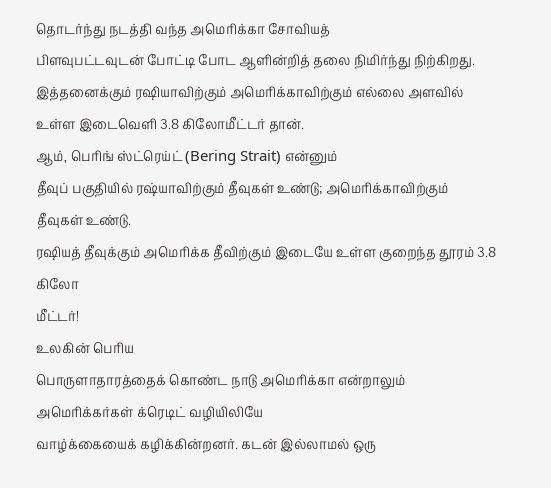தொடர்ந்து நடத்தி வந்த அமெரிக்கா சோவியத்
பிளவுபட்டவுடன் போட்டி போட ஆளின்றித் தலை நிமிர்ந்து நிற்கிறது.
இத்தனைக்கும் ரஷியாவிற்கும் அமெரிக்காவிற்கும் எல்லை அளவில்
உள்ள இடைவெளி 3.8 கிலோமீட்டர் தான்.
ஆம், பெரிங் ஸ்ட்ரெய்ட் (Bering Strait) என்னும்
தீவுப் பகுதியில் ரஷ்யாவிற்கும் தீவுகள் உண்டு; அமெரிக்காவிற்கும் தீவுகள் உண்டு.
ரஷியத் தீவுக்கும் அமெரிக்க தீவிற்கும் இடையே உள்ள குறைந்த தூரம் 3.8 கிலோ
மீட்டர்!
உலகின் பெரிய
பொருளாதாரத்தைக் கொண்ட நாடு அமெரிக்கா என்றாலும் அமெரிக்கர்கள் க்ரெடிட் வழியிலியே
வாழ்க்கையைக் கழிக்கின்றனர். கடன் இல்லாமல் ஒரு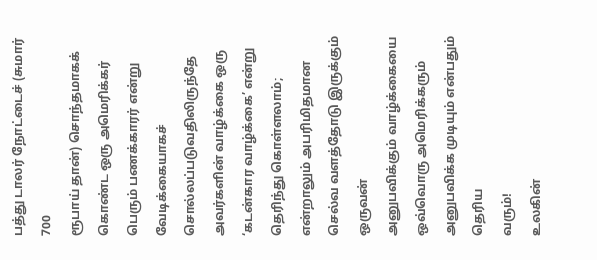பத்து டாலர் நோட்டைச் (சுமார் 700
ரூபாய் தான்) சொந்தமாகக் கொண்ட ஒரு அமெரிக்கர் பெரும் பணக்காரர் என்று
வேடிக்கையாகச் சொல்லப்படுவதிலிருந்தே அவர்களின் வாழ்க்கை ஒரு ‘கடன்கார வாழ்க்கை’ என்று
தெரிந்து கொள்ளலாம்; என்றாலும் அபரிமிதமான செல்வ வளத்தோடு இருக்கும் ஒருவன்
அனுபவிக்கும் வாழ்க்கையை ஒவ்வொரு அமெரிக்கரும் அனுபவிக்க முடியும் என்பதும் தெரிய
வரும்!
உலகின்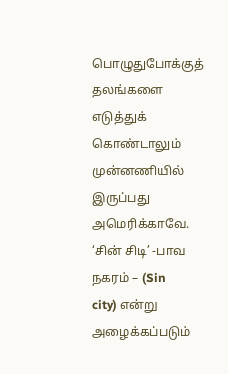பொழுதுபோக்குத் தலங்களை எடுத்துக் கொண்டாலும்
முன்னணியில் இருப்பது அமெரிக்காவே.
‘சின் சிடி’ -பாவ
நகரம் – (Sin
city) என்று அழைக்கப்படும்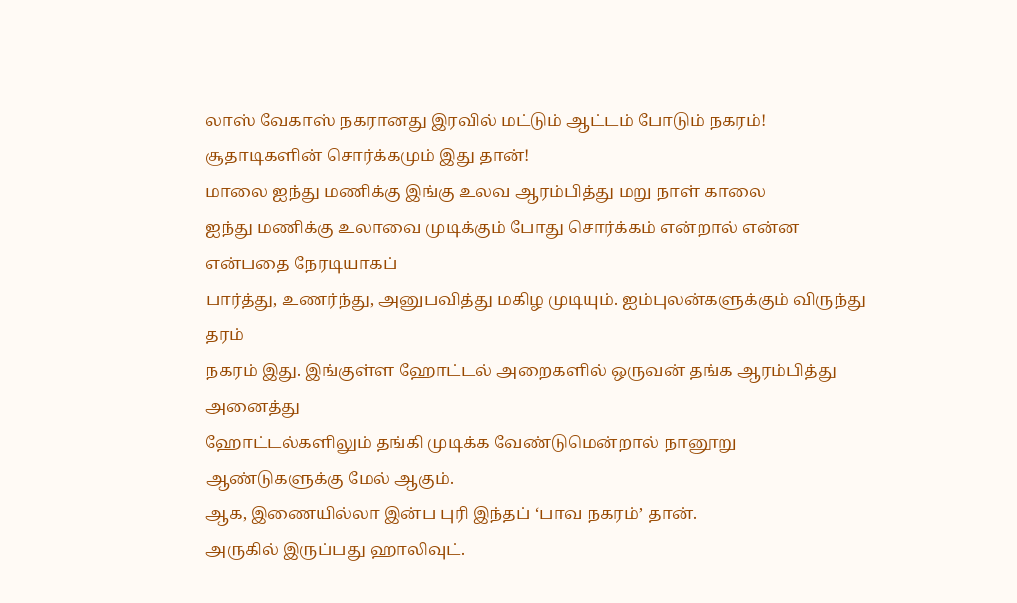லாஸ் வேகாஸ் நகரானது இரவில் மட்டும் ஆட்டம் போடும் நகரம்!
சூதாடிகளின் சொர்க்கமும் இது தான்!
மாலை ஐந்து மணிக்கு இங்கு உலவ ஆரம்பித்து மறு நாள் காலை
ஐந்து மணிக்கு உலாவை முடிக்கும் போது சொர்க்கம் என்றால் என்ன என்பதை நேரடியாகப்
பார்த்து, உணர்ந்து, அனுபவித்து மகிழ முடியும். ஐம்புலன்களுக்கும் விருந்து தரம்
நகரம் இது. இங்குள்ள ஹோட்டல் அறைகளில் ஒருவன் தங்க ஆரம்பித்து அனைத்து
ஹோட்டல்களிலும் தங்கி முடிக்க வேண்டுமென்றால் நானூறு ஆண்டுகளுக்கு மேல் ஆகும்.
ஆக, இணையில்லா இன்ப புரி இந்தப் ‘பாவ நகரம்’ தான்.
அருகில் இருப்பது ஹாலிவுட்.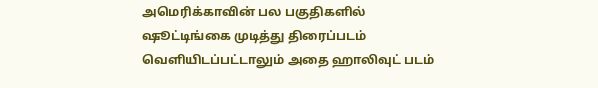அமெரிக்காவின் பல பகுதிகளில்
ஷூட்டிங்கை முடித்து திரைப்படம் வெளியிடப்பட்டாலும் அதை ஹாலிவுட் படம்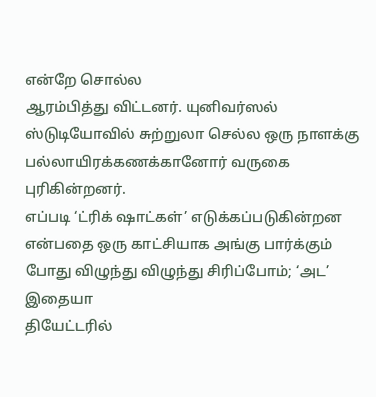என்றே சொல்ல
ஆரம்பித்து விட்டனர். யுனிவர்ஸல் ஸ்டுடியோவில் சுற்றுலா செல்ல ஒரு நாளக்கு
பல்லாயிரக்கணக்கானோர் வருகை புரிகின்றனர்.
எப்படி ‘ட்ரிக் ஷாட்கள்’ எடுக்கப்படுகின்றன
என்பதை ஒரு காட்சியாக அங்கு பார்க்கும் போது விழுந்து விழுந்து சிரிப்போம்; ‘அட’ இதையா
தியேட்டரில்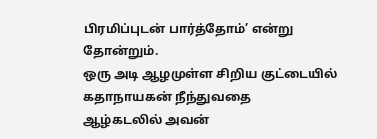பிரமிப்புடன் பார்த்தோம்’ என்று
தோன்றும்.
ஒரு அடி ஆழமுள்ள சிறிய குட்டையில் கதாநாயகன் நீந்துவதை
ஆழ்கடலில் அவன்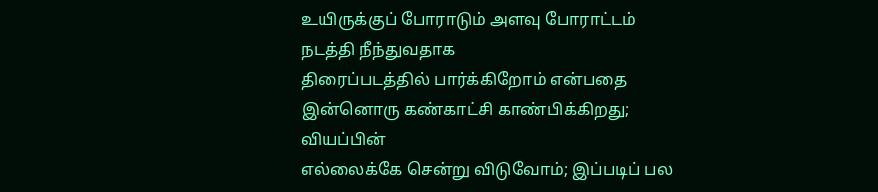உயிருக்குப் போராடும் அளவு போராட்டம் நடத்தி நீந்துவதாக
திரைப்படத்தில் பார்க்கிறோம் என்பதை இன்னொரு கண்காட்சி காண்பிக்கிறது; வியப்பின்
எல்லைக்கே சென்று விடுவோம்; இப்படிப் பல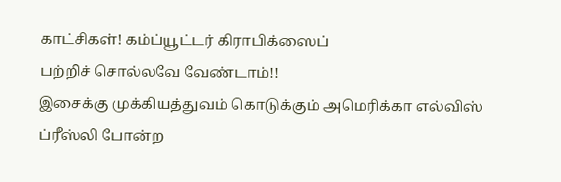காட்சிகள்! கம்ப்யூட்டர் கிராபிக்ஸைப்
பற்றிச் சொல்லவே வேண்டாம்!!
இசைக்கு முக்கியத்துவம் கொடுக்கும் அமெரிக்கா எல்விஸ்
ப்ரீஸ்லி போன்ற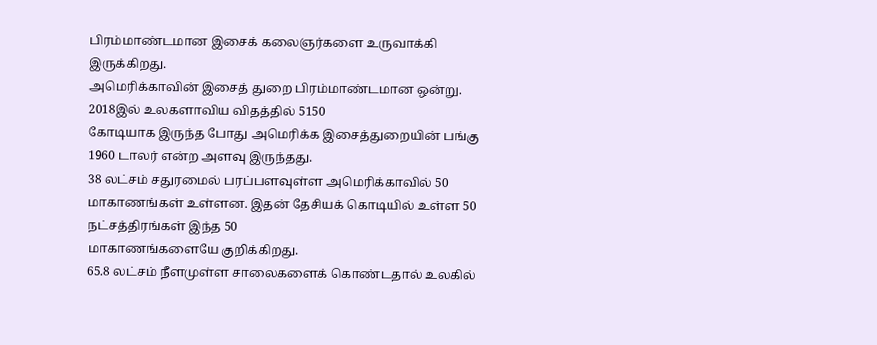பிரம்மாண்டமான இசைக் கலைஞர்களை உருவாக்கி இருக்கிறது.
அமெரிக்காவின் இசைத் துறை பிரம்மாண்டமான ஒன்று. 2018இல் உலகளாவிய விதத்தில் 5150
கோடியாக இருந்த போது அமெரிக்க இசைத்துறையின் பங்கு 1960 டாலர் என்ற அளவு இருந்தது.
38 லட்சம் சதுரமைல் பரப்பளவுள்ள அமெரிக்காவில் 50
மாகாணங்கள் உள்ளன. இதன் தேசியக் கொடியில் உள்ள 50 நட்சத்திரங்கள் இந்த 50
மாகாணங்களையே குறிக்கிறது.
65.8 லட்சம் நீளமுள்ள சாலைகளைக் கொண்டதால் உலகில்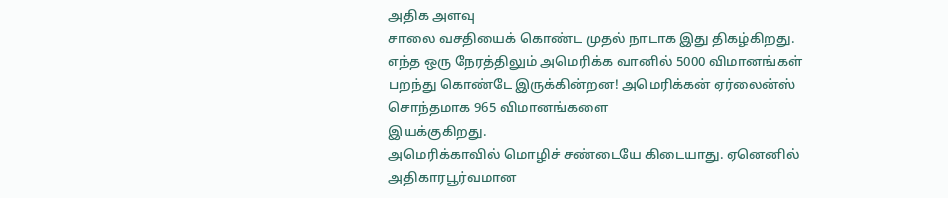அதிக அளவு
சாலை வசதியைக் கொண்ட முதல் நாடாக இது திகழ்கிறது.
எந்த ஒரு நேரத்திலும் அமெரிக்க வானில் 5000 விமானங்கள்
பறந்து கொண்டே இருக்கின்றன! அமெரிக்கன் ஏர்லைன்ஸ் சொந்தமாக 965 விமானங்களை
இயக்குகிறது.
அமெரிக்காவில் மொழிச் சண்டையே கிடையாது. ஏனெனில்
அதிகாரபூர்வமான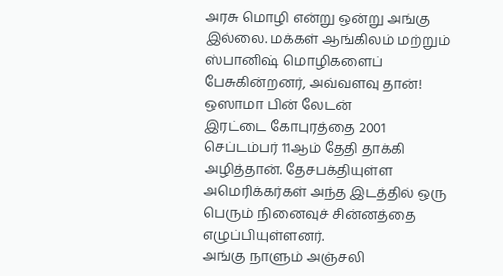அரசு மொழி என்று ஒன்று அங்கு இல்லை. மக்கள் ஆங்கிலம் மற்றும்
ஸ்பானிஷ் மொழிகளைப் பேசுகின்றனர், அவ்வளவு தான்!
ஒஸாமா பின் லேடன்
இரட்டை கோபுரத்தை 2001 செப்டம்பர் 11ஆம் தேதி தாக்கி அழித்தான். தேசபக்தியுள்ள
அமெரிக்கர்கள் அந்த இடத்தில் ஒரு பெரும் நினைவுச் சின்னத்தை எழுப்பியுள்ளனர்.
அங்கு நாளும் அஞ்சலி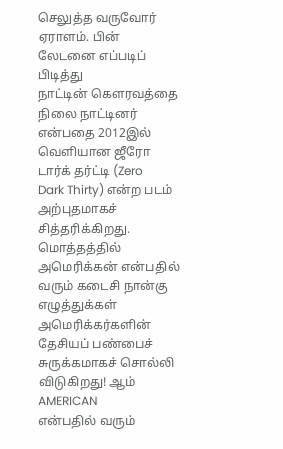செலுத்த வருவோர் ஏராளம். பின் லேடனை எப்படிப் பிடித்து
நாட்டின் கௌரவத்தை நிலை நாட்டினர் என்பதை 2012இல் வெளியான ஜீரோ டார்க் தர்ட்டி (Zero
Dark Thirty) என்ற படம் அற்புதமாகச் சித்தரிக்கிறது.
மொத்தத்தில் அமெரிக்கன் என்பதில் வரும் கடைசி நான்கு
எழுத்துக்கள் அமெரிக்கர்களின் தேசியப் பண்பைச் சுருக்கமாகச் சொல்லி விடுகிறது! ஆம்
AMERICAN
என்பதில் வரும்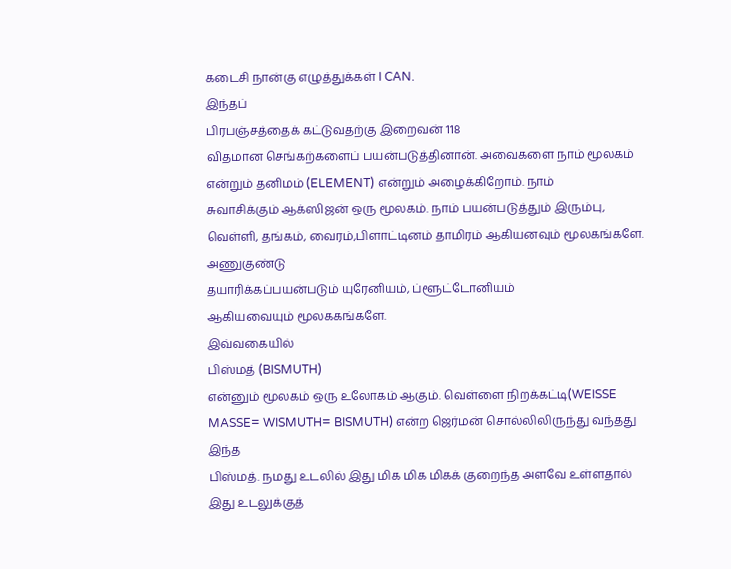கடைசி நான்கு எழுத்துக்கள் I CAN.
இந்தப்
பிரபஞ்சத்தைக் கட்டுவதற்கு இறைவன் 118
விதமான செங்கற்களைப் பயன்படுத்தினான். அவைகளை நாம் மூலகம் என்றும் தனிமம் (ELEMENT) என்றும் அழைக்கிறோம். நாம்
சுவாசிக்கும் ஆக்ஸிஜன் ஒரு மூலகம். நாம் பயன்படுத்தும் இரும்பு, வெள்ளி, தங்கம், வைரம்,பிளாட்டினம் தாமிரம் ஆகியனவும் மூலகங்களே. அணுகுண்டு
தயாரிக்கப்பயன்படும் யுரேனியம், ப்ளூட்டோனியம்
ஆகியவையும் மூலககங்களே.
இவ்வகையில்
பிஸ்மத் (BISMUTH)
என்னும் மூலகம் ஒரு உலோகம் ஆகும். வெள்ளை நிறக்கட்டி(WEISSE MASSE= WISMUTH= BISMUTH) என்ற ஜெர்மன் சொல்லிலிருந்து வந்தது இந்த
பிஸ்மத். நமது உடலில் இது மிக மிக மிகக் குறைந்த அளவே உள்ளதால் இது உடலுக்குத்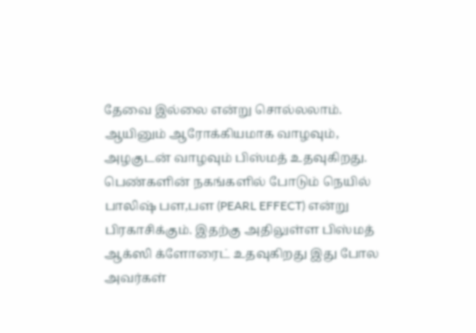தேவை இல்லை என்று சொல்லலாம். ஆயினும் ஆரோக்கியமாக வாழவும், அழகுடன் வாழவும் பிஸ்மத் உதவுகிறது.
பெண்களின் நகங்களில் போடும் நெயில் பாலிஷ் பள,பள (PEARL EFFECT) என்று பிரகாசிக்கும். இதற்கு அதிலுள்ள பிஸ்மத் ஆக்ஸி க்ளோரைட் உதவுகிறது இது போல அவர்கள்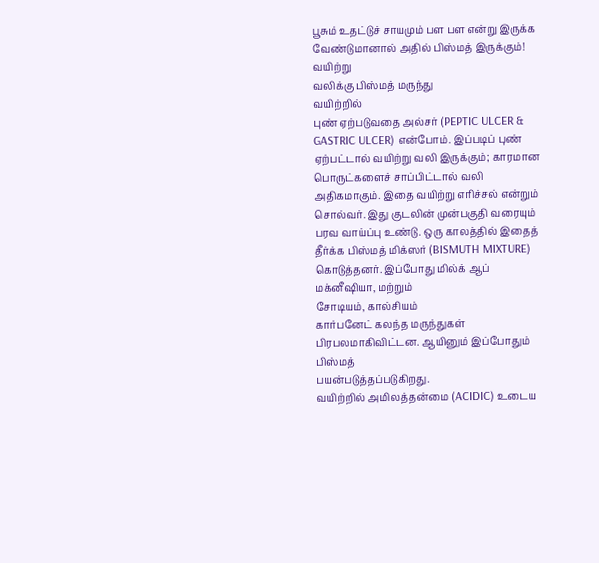பூசும் உதட்டுச் சாயமும் பள பள என்று இருக்க வேண்டுமானால் அதில் பிஸ்மத் இருக்கும்!
வயிற்று
வலிக்கு பிஸ்மத் மருந்து
வயிற்றில்
புண் ஏற்படுவதை அல்சர் (PEPTIC ULCER & GASTRIC ULCER) என்போம். இப்படிப் புண் ஏற்பட்டால் வயிற்று வலி இருக்கும்; காரமான பொருட்களைச் சாப்பிட்டால் வலி
அதிகமாகும். இதை வயிற்று எரிச்சல் என்றும் சொல்வர். இது குடலின் முன்பகுதி வரையும்
பரவ வாய்ப்பு உண்டு. ஒரு காலத்தில் இதைத் தீர்க்க பிஸ்மத் மிக்ஸர் (BISMUTH MIXTURE) கொடுத்தனர். இப்போது மில்க் ஆப்
மக்னீஷியா, மற்றும்
சோடியம், கால்சியம்
கார்பனேட் கலந்த மருந்துகள் பிரபலமாகிவிட்டன. ஆயினும் இப்போதும் பிஸ்மத்
பயன்படுத்தப்படுகிறது.
வயிற்றில் அமிலத்தன்மை (ACIDIC) உடைய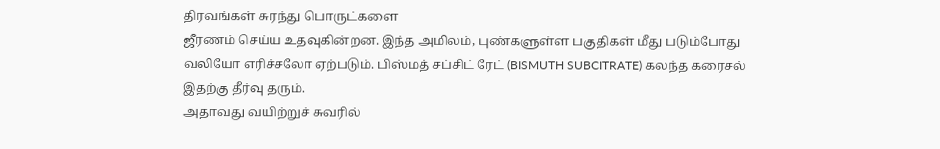திரவங்கள் சுரந்து பொருட்களை
ஜீரணம் செய்ய உதவுகின்றன. இந்த அமிலம், புண்களுள்ள பகுதிகள் மீது படும்போது
வலியோ எரிச்சலோ ஏற்படும். பிஸ்மத் சப்சிட் ரேட் (BISMUTH SUBCITRATE) கலந்த கரைசல் இதற்கு தீர்வு தரும்.
அதாவது வயிற்றுச் சுவரில்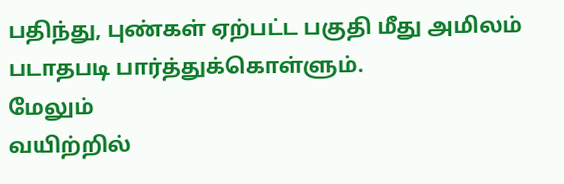பதிந்து, புண்கள் ஏற்பட்ட பகுதி மீது அமிலம்
படாதபடி பார்த்துக்கொள்ளும்.
மேலும்
வயிற்றில்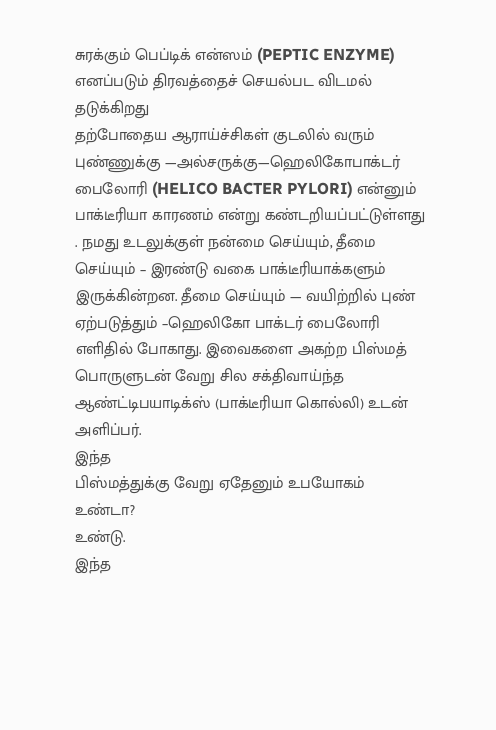சுரக்கும் பெப்டிக் என்ஸம் (PEPTIC ENZYME) எனப்படும் திரவத்தைச் செயல்பட விடமல் தடுக்கிறது
தற்போதைய ஆராய்ச்சிகள் குடலில் வரும் புண்ணுக்கு —அல்சருக்கு—ஹெலிகோபாக்டர் பைலோரி (HELICO BACTER PYLORI) என்னும் பாக்டீரியா காரணம் என்று கண்டறியப்பட்டுள்ளது . நமது உடலுக்குள் நன்மை செய்யும், தீமை செய்யும் – இரண்டு வகை பாக்டீரியாக்களும் இருக்கின்றன. தீமை செய்யும் — வயிற்றில் புண் ஏற்படுத்தும் –ஹெலிகோ பாக்டர் பைலோரி எளிதில் போகாது. இவைகளை அகற்ற பிஸ்மத் பொருளுடன் வேறு சில சக்திவாய்ந்த ஆண்ட்டிபயாடிக்ஸ் (பாக்டீரியா கொல்லி) உடன் அளிப்பர்.
இந்த
பிஸ்மத்துக்கு வேறு ஏதேனும் உபயோகம் உண்டா?
உண்டு.
இந்த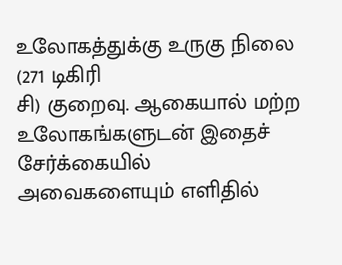உலோகத்துக்கு உருகு நிலை (271 டிகிரி
சி) குறைவு. ஆகையால் மற்ற உலோகங்களுடன் இதைச் சேர்க்கையில் அவைகளையும் எளிதில்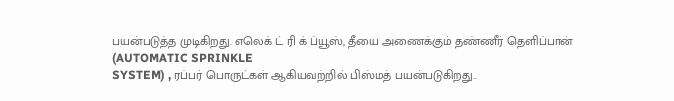பயன்படுத்த முடிகிறது. எலெக் ட் ரி க் ப்யூஸ், தீயை அணைக்கும் தண்ணீர் தெளிப்பான் (AUTOMATIC SPRINKLE
SYSTEM) , ரப்பர் பொருட்கள் ஆகியவற்றில் பிஸ்மத் பயன்படுகிறது..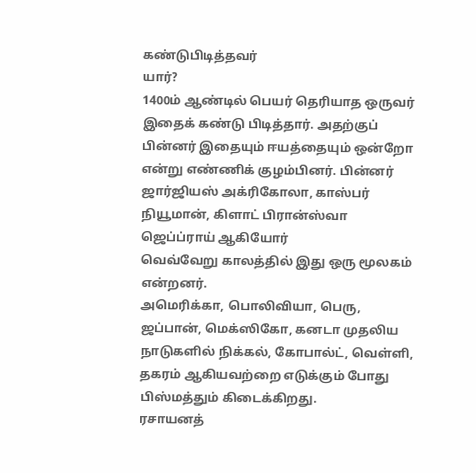கண்டுபிடித்தவர்
யார்?
1400ம் ஆண்டில் பெயர் தெரியாத ஒருவர் இதைக் கண்டு பிடித்தார். அதற்குப் பின்னர் இதையும் ஈயத்தையும் ஒன்றோ
என்று எண்ணிக் குழம்பினர். பின்னர் ஜார்ஜியஸ் அக்ரிகோலா, காஸ்பர் நியூமான், கிளாட் பிரான்ஸ்வா ஜெப்ப்ராய் ஆகியோர்
வெவ்வேறு காலத்தில் இது ஒரு மூலகம் என்றனர்.
அமெரிக்கா, பொலிவியா, பெரு, ஜப்பான், மெக்ஸிகோ, கனடா முதலிய நாடுகளில் நிக்கல், கோபால்ட், வெள்ளி, தகரம் ஆகியவற்றை எடுக்கும் போது பிஸ்மத்தும் கிடைக்கிறது.
ரசாயனத்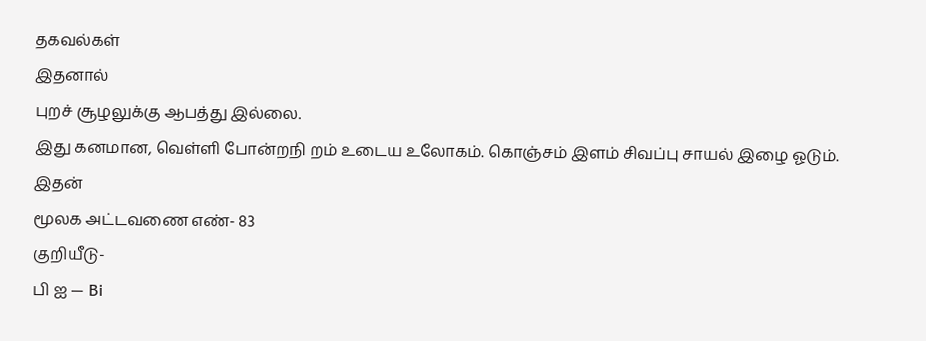தகவல்கள்
இதனால்
புறச் சூழலுக்கு ஆபத்து இல்லை.
இது கனமான, வெள்ளி போன்றநி றம் உடைய உலோகம். கொஞ்சம் இளம் சிவப்பு சாயல் இழை ஓடும்.
இதன்
மூலக அட்டவணை எண்- 83
குறியீடு-
பி ஐ — Bi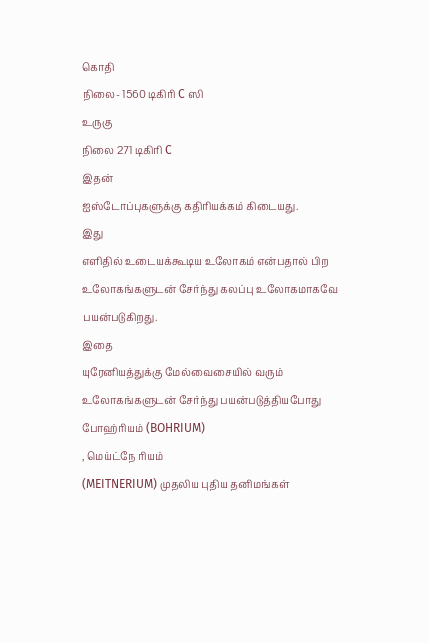கொதி
நிலை- 1560 டிகிரி C ஸி
உருகு
நிலை 271 டிகிரி C
இதன்
ஐஸ்டோப்புகளுக்கு கதிரியக்கம் கிடையது.
இது
எளிதில் உடையக்கூடிய உலோகம் என்பதால் பிற உலோகங்களுடன் சேர்ந்து கலப்பு உலோகமாகவே
பயன்படுகிறது.
இதை
யுரேனியத்துக்கு மேல்வைசையில் வரும் உலோகங்களுடன் சேர்ந்து பயன்படுத்தியபோது போஹ்ரியம் (BOHRIUM)
, மெய்ட்நே ரியம்
(MEITNERIUM) முதலிய புதிய தனிமங்கள்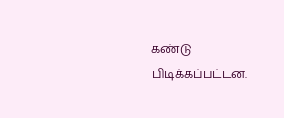கண்டு பிடிக்கப்பட்டன.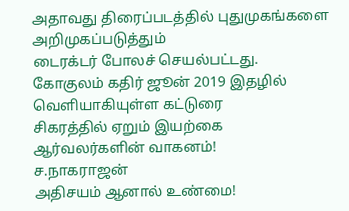அதாவது திரைப்படத்தில் புதுமுகங்களை
அறிமுகப்படுத்தும்
டைரக்டர் போலச் செயல்பட்டது.
கோகுலம் கதிர் ஜூன் 2019 இதழில் வெளியாகியுள்ள கட்டுரை
சிகரத்தில் ஏறும் இயற்கை
ஆர்வலர்களின் வாகனம்!
ச.நாகராஜன்
அதிசயம் ஆனால் உண்மை!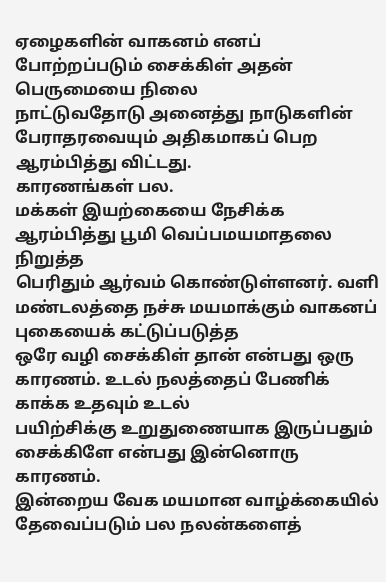ஏழைகளின் வாகனம் எனப் போற்றப்படும் சைக்கிள் அதன் பெருமையை நிலை
நாட்டுவதோடு அனைத்து நாடுகளின் பேராதரவையும் அதிகமாகப் பெற ஆரம்பித்து விட்டது.
காரணங்கள் பல.
மக்கள் இயற்கையை நேசிக்க ஆரம்பித்து பூமி வெப்பமயமாதலை நிறுத்த
பெரிதும் ஆர்வம் கொண்டுள்ளனர். வளி மண்டலத்தை நச்சு மயமாக்கும் வாகனப் புகையைக் கட்டுப்படுத்த
ஒரே வழி சைக்கிள் தான் என்பது ஒரு காரணம். உடல் நலத்தைப் பேணிக் காக்க உதவும் உடல்
பயிற்சிக்கு உறுதுணையாக இருப்பதும் சைக்கிளே என்பது இன்னொரு காரணம்.
இன்றைய வேக மயமான வாழ்க்கையில் தேவைப்படும் பல நலன்களைத்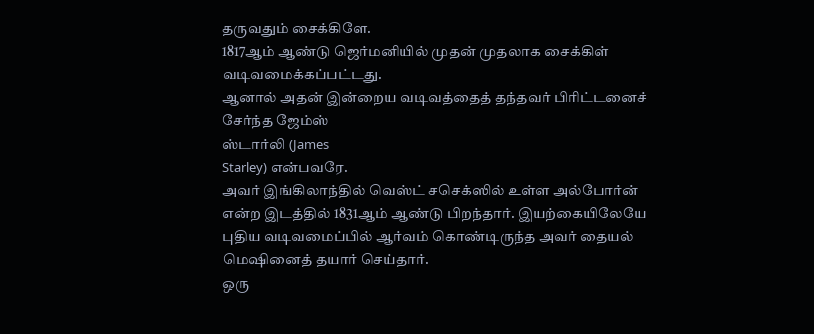தருவதும் சைக்கிளே.
1817ஆம் ஆண்டு ஜெர்மனியில் முதன் முதலாக சைக்கிள் வடிவமைக்கப்பட்டது.
ஆனால் அதன் இன்றைய வடிவத்தைத் தந்தவர் பிரிட்டனைச் சேர்ந்த ஜேம்ஸ்
ஸ்டார்லி (James
Starley) என்பவரே.
அவர் இங்கிலாந்தில் வெஸ்ட் சசெக்ஸில் உள்ள அல்போர்ன் என்ற இடத்தில் 1831ஆம் ஆண்டு பிறந்தார். இயற்கையிலேயே புதிய வடிவமைப்பில் ஆர்வம் கொண்டிருந்த அவர் தையல் மெஷினைத் தயார் செய்தார்.
ஒரு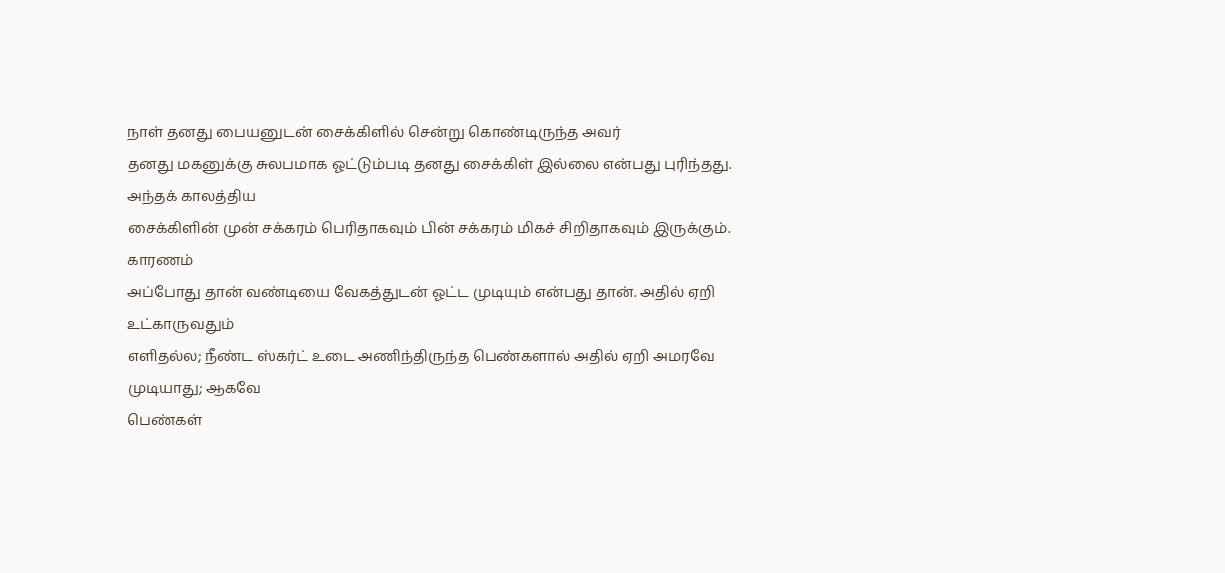நாள் தனது பையனுடன் சைக்கிளில் சென்று கொண்டிருந்த அவர்
தனது மகனுக்கு சுலபமாக ஓட்டும்படி தனது சைக்கிள் இல்லை என்பது புரிந்தது. அந்தக் காலத்திய
சைக்கிளின் முன் சக்கரம் பெரிதாகவும் பின் சக்கரம் மிகச் சிறிதாகவும் இருக்கும். காரணம்
அப்போது தான் வண்டியை வேகத்துடன் ஓட்ட முடியும் என்பது தான். அதில் ஏறி உட்காருவதும்
எளிதல்ல; நீண்ட ஸ்கர்ட் உடை அணிந்திருந்த பெண்களால் அதில் ஏறி அமரவே முடியாது; ஆகவே
பெண்கள்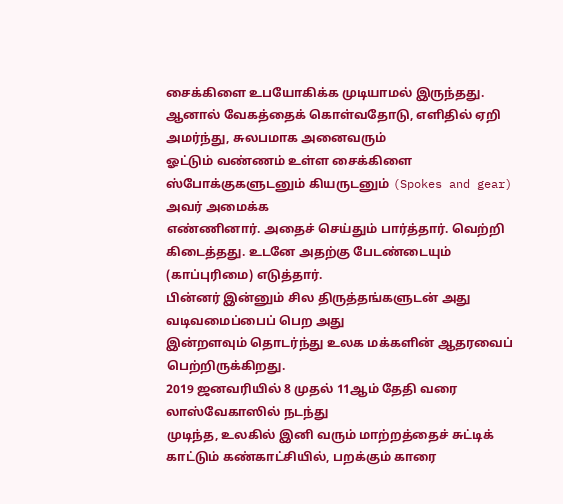சைக்கிளை உபயோகிக்க முடியாமல் இருந்தது.
ஆனால் வேகத்தைக் கொள்வதோடு, எளிதில் ஏறி அமர்ந்து, சுலபமாக அனைவரும்
ஓட்டும் வண்ணம் உள்ள சைக்கிளை ஸ்போக்குகளுடனும் கியருடனும் (Spokes and gear) அவர் அமைக்க
எண்ணினார். அதைச் செய்தும் பார்த்தார். வெற்றி கிடைத்தது. உடனே அதற்கு பேடண்டையும் (காப்புரிமை) எடுத்தார்.
பின்னர் இன்னும் சில திருத்தங்களுடன் அது வடிவமைப்பைப் பெற அது
இன்றளவும் தொடர்ந்து உலக மக்களின் ஆதரவைப் பெற்றிருக்கிறது.
2019 ஜனவரியில் 8 முதல் 11ஆம் தேதி வரை லாஸ்வேகாஸில் நடந்து
முடிந்த, உலகில் இனி வரும் மாற்றத்தைச் சுட்டிக்
காட்டும் கண்காட்சியில், பறக்கும் காரை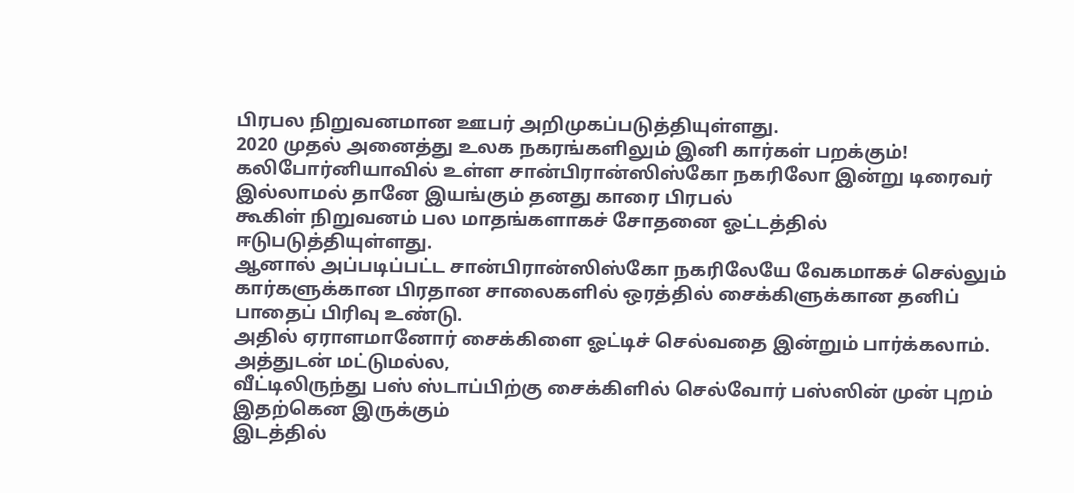பிரபல நிறுவனமான ஊபர் அறிமுகப்படுத்தியுள்ளது.
2020 முதல் அனைத்து உலக நகரங்களிலும் இனி கார்கள் பறக்கும்!
கலிபோர்னியாவில் உள்ள சான்பிரான்ஸிஸ்கோ நகரிலோ இன்று டிரைவர் இல்லாமல் தானே இயங்கும் தனது காரை பிரபல்
கூகிள் நிறுவனம் பல மாதங்களாகச் சோதனை ஓட்டத்தில் ஈடுபடுத்தியுள்ளது.
ஆனால் அப்படிப்பட்ட சான்பிரான்ஸிஸ்கோ நகரிலேயே வேகமாகச் செல்லும்
கார்களுக்கான பிரதான சாலைகளில் ஒரத்தில் சைக்கிளுக்கான தனிப் பாதைப் பிரிவு உண்டு.
அதில் ஏராளமானோர் சைக்கிளை ஓட்டிச் செல்வதை இன்றும் பார்க்கலாம். அத்துடன் மட்டுமல்ல,
வீட்டிலிருந்து பஸ் ஸ்டாப்பிற்கு சைக்கிளில் செல்வோர் பஸ்ஸின் முன் புறம் இதற்கென இருக்கும்
இடத்தில்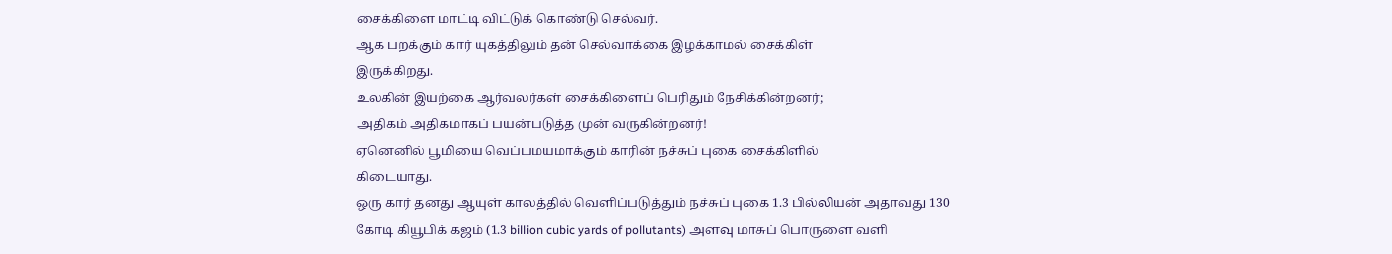சைக்கிளை மாட்டி விட்டுக் கொண்டு செல்வர்.
ஆக பறக்கும் கார் யுகத்திலும் தன் செல்வாக்கை இழக்காமல் சைக்கிள்
இருக்கிறது.
உலகின் இயற்கை ஆர்வலர்கள் சைக்கிளைப் பெரிதும் நேசிக்கின்றனர்;
அதிகம் அதிகமாகப் பயன்படுத்த முன் வருகின்றனர்!
ஏனெனில் பூமியை வெப்பமயமாக்கும் காரின் நச்சுப் புகை சைக்கிளில்
கிடையாது.
ஒரு கார் தனது ஆயுள் காலத்தில் வெளிப்படுத்தும் நச்சுப் புகை 1.3 பில்லியன் அதாவது 130 கோடி கியூபிக் கஜம் (1.3 billion cubic yards of pollutants) அளவு மாசுப் பொருளை வளி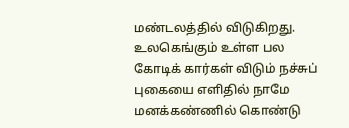மண்டலத்தில் விடுகிறது. உலகெங்கும் உள்ள பல கோடிக் கார்கள் விடும் நச்சுப் புகையை எளிதில் நாமே மனக்கண்ணில் கொண்டு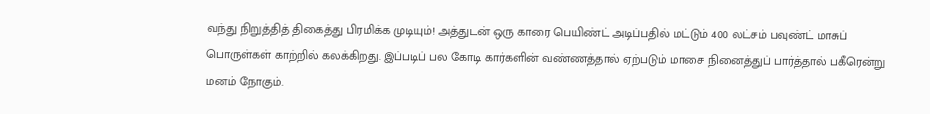வந்து நிறுத்தித் திகைத்து பிரமிக்க முடியும்! அத்துடன் ஒரு காரை பெயிண்ட் அடிப்பதில் மட்டும் 400 லட்சம் பவுண்ட் மாசுப் பொருள்கள் காற்றில் கலக்கிறது. இப்படிப் பல கோடி கார்களின் வண்ணத்தால் ஏற்படும் மாசை நினைத்துப் பார்த்தால் பகீரென்று மனம் நோகும்.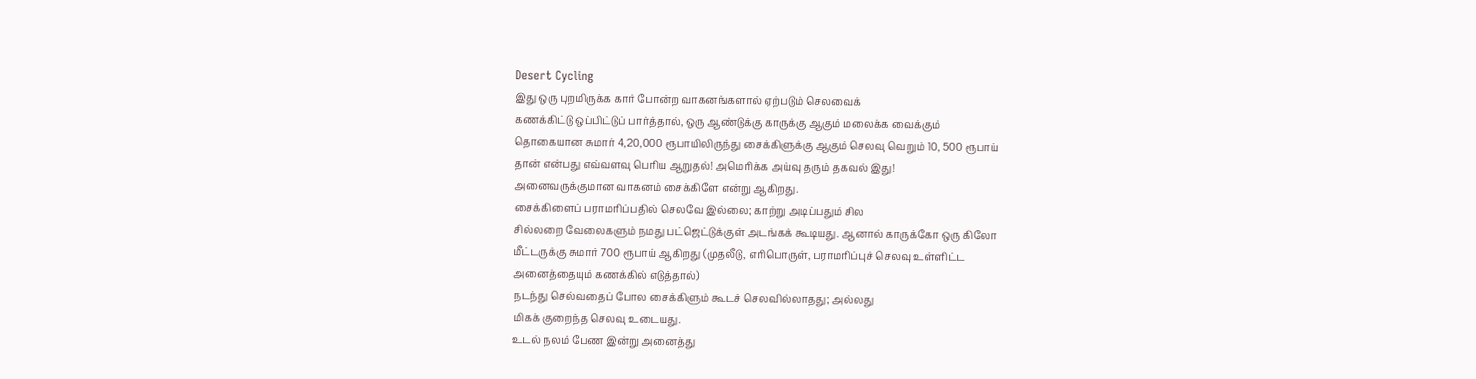Desert Cycling
இது ஒரு புறமிருக்க கார் போன்ற வாகனங்களால் ஏற்படும் செலவைக்
கணக்கிட்டு ஒப்பிட்டுப் பார்த்தால், ஒரு ஆண்டுக்கு காருக்கு ஆகும் மலைக்க வைக்கும்
தொகையான சுமார் 4,20,000 ரூபாயிலிருந்து சைக்கிளுக்கு ஆகும் செலவு வெறும் 10, 500 ரூபாய்
தான் என்பது எவ்வளவு பெரிய ஆறுதல்! அமெரிக்க அய்வு தரும் தகவல் இது!
அனைவருக்குமான வாகனம் சைக்கிளே என்று ஆகிறது.
சைக்கிளைப் பராமரிப்பதில் செலவே இல்லை; காற்று அடிப்பதும் சில
சில்லறை வேலைகளும் நமது பட்ஜெட்டுக்குள் அடங்கக் கூடியது. ஆனால் காருக்கோ ஒரு கிலோ
மீட்டருக்கு சுமார் 700 ரூபாய் ஆகிறது (முதலீடு, எரிபொருள், பராமரிப்புச் செலவு உள்ளிட்ட
அனைத்தையும் கணக்கில் எடுத்தால்)
நடந்து செல்வதைப் போல சைக்கிளும் கூடச் செலவில்லாதது; அல்லது
மிகக் குறைந்த செலவு உடையது.
உடல் நலம் பேண இன்று அனைத்து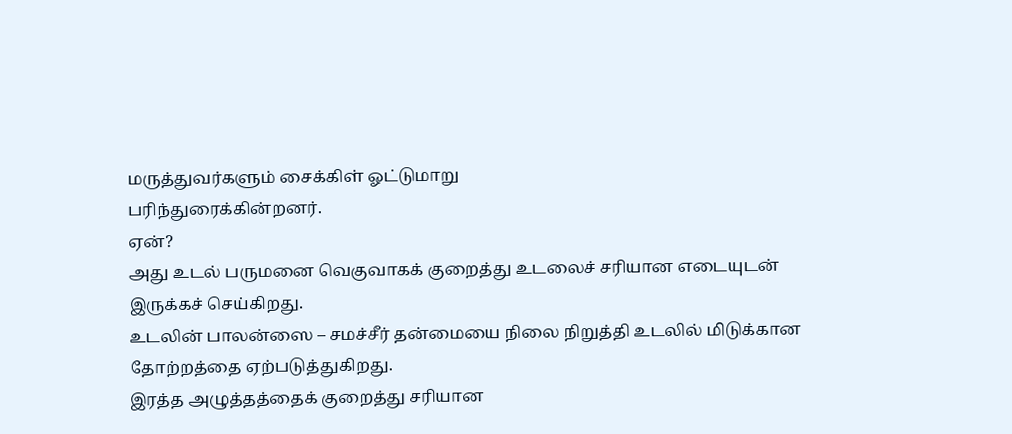மருத்துவர்களும் சைக்கிள் ஓட்டுமாறு
பரிந்துரைக்கின்றனர்.
ஏன்?
அது உடல் பருமனை வெகுவாகக் குறைத்து உடலைச் சரியான எடையுடன்
இருக்கச் செய்கிறது.
உடலின் பாலன்ஸை – சமச்சீர் தன்மையை நிலை நிறுத்தி உடலில் மிடுக்கான
தோற்றத்தை ஏற்படுத்துகிறது.
இரத்த அழுத்தத்தைக் குறைத்து சரியான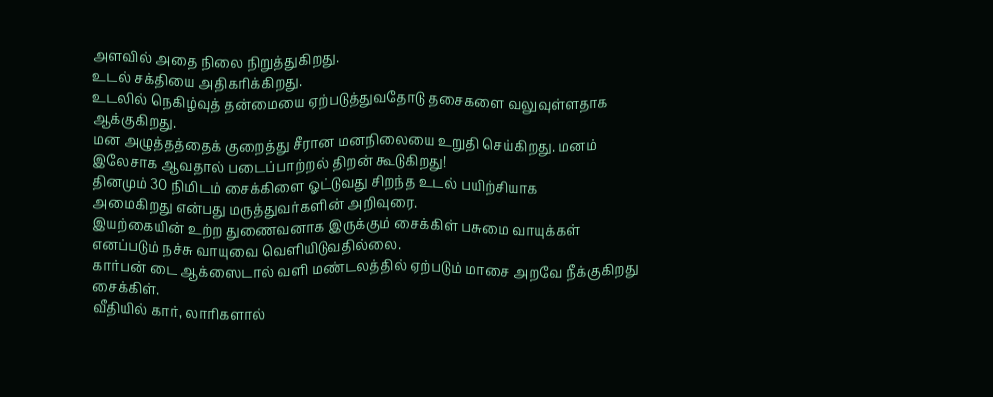அளவில் அதை நிலை நிறுத்துகிறது.
உடல் சக்தியை அதிகரிக்கிறது.
உடலில் நெகிழ்வுத் தன்மையை ஏற்படுத்துவதோடு தசைகளை வலுவுள்ளதாக
ஆக்குகிறது.
மன அழுத்தத்தைக் குறைத்து சீரான மனநிலையை உறுதி செய்கிறது. மனம்
இலேசாக ஆவதால் படைப்பாற்றல் திறன் கூடுகிறது!
தினமும் 30 நிமிடம் சைக்கிளை ஓட்டுவது சிறந்த உடல் பயிற்சியாக
அமைகிறது என்பது மருத்துவர்களின் அறிவுரை.
இயற்கையின் உற்ற துணைவனாக இருக்கும் சைக்கிள் பசுமை வாயுக்கள்
எனப்படும் நச்சு வாயுவை வெளியிடுவதில்லை.
கார்பன் டை ஆக்ஸைடால் வளி மண்டலத்தில் ஏற்படும் மாசை அறவே நீக்குகிறது
சைக்கிள்.
வீதியில் கார், லாரிகளால்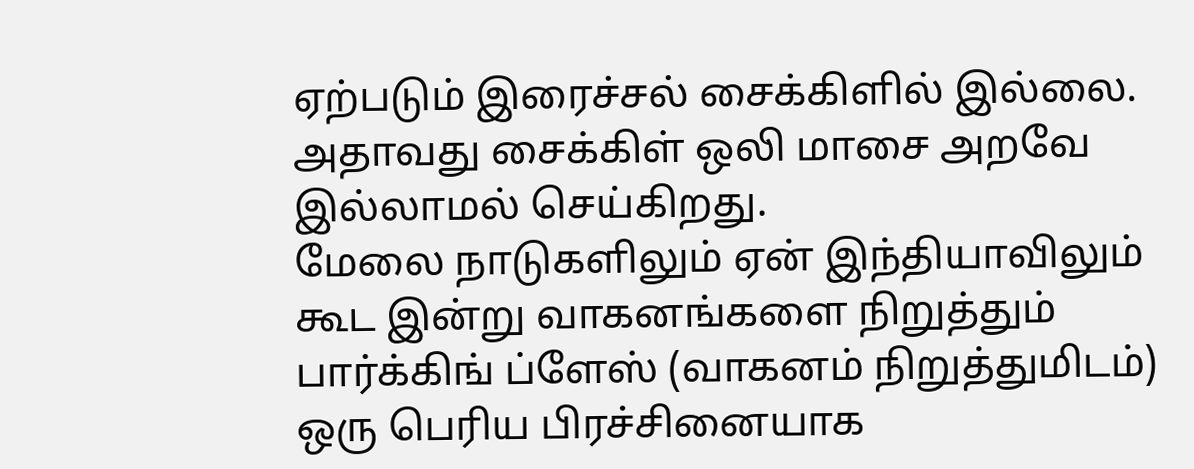ஏற்படும் இரைச்சல் சைக்கிளில் இல்லை.
அதாவது சைக்கிள் ஒலி மாசை அறவே இல்லாமல் செய்கிறது.
மேலை நாடுகளிலும் ஏன் இந்தியாவிலும் கூட இன்று வாகனங்களை நிறுத்தும்
பார்க்கிங் ப்ளேஸ் (வாகனம் நிறுத்துமிடம்) ஒரு பெரிய பிரச்சினையாக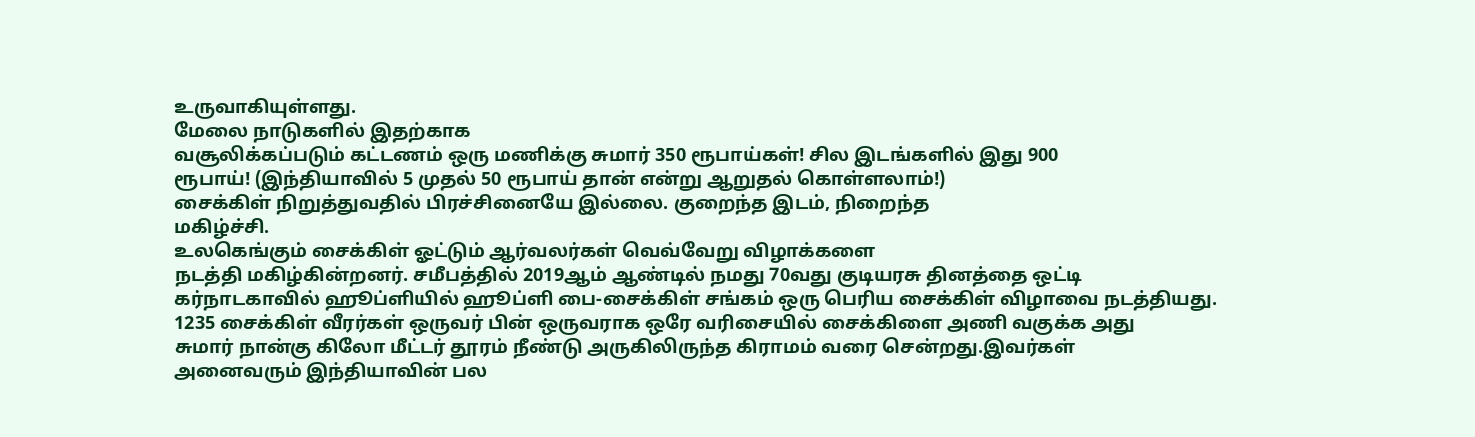உருவாகியுள்ளது.
மேலை நாடுகளில் இதற்காக
வசூலிக்கப்படும் கட்டணம் ஒரு மணிக்கு சுமார் 350 ரூபாய்கள்! சில இடங்களில் இது 900
ரூபாய்! (இந்தியாவில் 5 முதல் 50 ரூபாய் தான் என்று ஆறுதல் கொள்ளலாம்!)
சைக்கிள் நிறுத்துவதில் பிரச்சினையே இல்லை. குறைந்த இடம், நிறைந்த
மகிழ்ச்சி.
உலகெங்கும் சைக்கிள் ஓட்டும் ஆர்வலர்கள் வெவ்வேறு விழாக்களை
நடத்தி மகிழ்கின்றனர். சமீபத்தில் 2019ஆம் ஆண்டில் நமது 70வது குடியரசு தினத்தை ஒட்டி
கர்நாடகாவில் ஹூப்ளியில் ஹூப்ளி பை-சைக்கிள் சங்கம் ஒரு பெரிய சைக்கிள் விழாவை நடத்தியது.
1235 சைக்கிள் வீரர்கள் ஒருவர் பின் ஒருவராக ஒரே வரிசையில் சைக்கிளை அணி வகுக்க அது
சுமார் நான்கு கிலோ மீட்டர் தூரம் நீண்டு அருகிலிருந்த கிராமம் வரை சென்றது.இவர்கள்
அனைவரும் இந்தியாவின் பல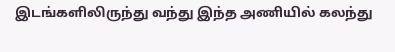இடங்களிலிருந்து வந்து இந்த அணியில் கலந்து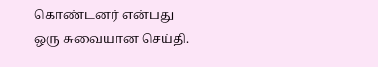கொண்டனர் என்பது
ஒரு சுவையான செய்தி.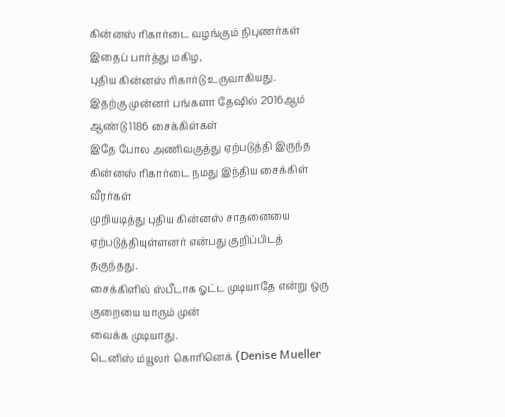கின்னஸ் ரிகார்டை வழங்கும் நிபுணர்கள் இதைப் பார்த்து மகிழ,
புதிய கின்னஸ் ரிகார்டு உருவாகியது.
இதற்கு முன்னர் பங்களா தேஷில் 2016ஆம் ஆண்டு 1186 சைக்கிள்கள்
இதே போல அணிவகுத்து ஏற்படுத்தி இருந்த கின்னஸ் ரிகார்டை நமது இந்திய சைக்கிள் வீரர்கள்
முறியடித்து புதிய கின்னஸ் சாதனையை ஏற்படுத்தியுள்ளனர் என்பது குறிப்பிடத் தகுந்தது.
சைக்கிளில் ஸ்பீடாக ஓட்ட முடியாதே என்று ஒரு குறையை யாரும் முன்
வைக்க முடியாது.
டெனிஸ் ம்யூலர் கொரினெக் (Denise Mueller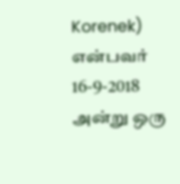Korenek) என்பவர்
16-9-2018 அன்று ஒரு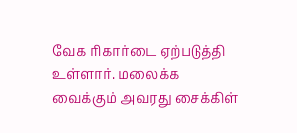வேக ரிகார்டை ஏற்படுத்தி உள்ளார். மலைக்க வைக்கும் அவரது சைக்கிள்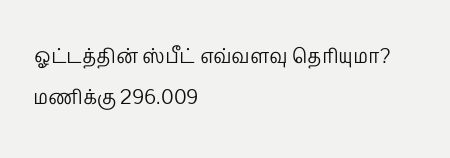ஓட்டத்தின் ஸ்பீட் எவ்வளவு தெரியுமா?
மணிக்கு 296.009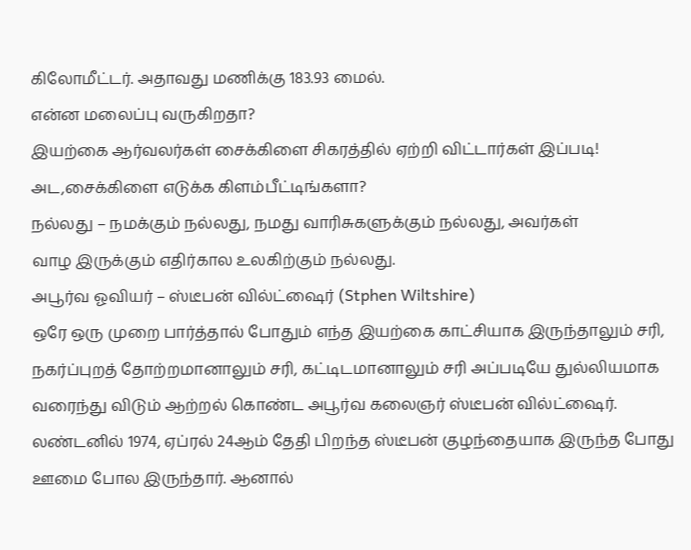கிலோமீட்டர். அதாவது மணிக்கு 183.93 மைல்.
என்ன மலைப்பு வருகிறதா?
இயற்கை ஆர்வலர்கள் சைக்கிளை சிகரத்தில் ஏற்றி விட்டார்கள் இப்படி!
அட,சைக்கிளை எடுக்க கிளம்பீட்டிங்களா?
நல்லது – நமக்கும் நல்லது, நமது வாரிசுகளுக்கும் நல்லது, அவர்கள்
வாழ இருக்கும் எதிர்கால உலகிற்கும் நல்லது.
அபூர்வ ஓவியர் – ஸ்டீபன் வில்ட்ஷைர் (Stphen Wiltshire)
ஒரே ஒரு முறை பார்த்தால் போதும் எந்த இயற்கை காட்சியாக இருந்தாலும் சரி, நகர்ப்புறத் தோற்றமானாலும் சரி, கட்டிடமானாலும் சரி அப்படியே துல்லியமாக வரைந்து விடும் ஆற்றல் கொண்ட அபூர்வ கலைஞர் ஸ்டீபன் வில்ட்ஷைர். லண்டனில் 1974, ஏப்ரல் 24ஆம் தேதி பிறந்த ஸ்டீபன் குழந்தையாக இருந்த போது ஊமை போல இருந்தார். ஆனால்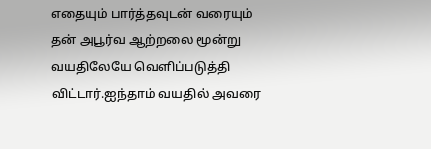எதையும் பார்த்தவுடன் வரையும் தன் அபூர்வ ஆற்றலை மூன்று வயதிலேயே வெளிப்படுத்தி விட்டார்.ஐந்தாம் வயதில் அவரை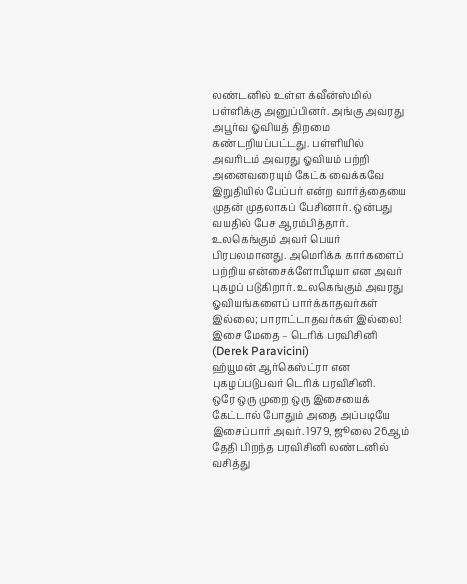லண்டனில் உள்ள க்வீன்ஸ்மில் பள்ளிக்கு அனுப்பினர். அங்கு அவரது அபூர்வ ஓவியத் திறமை கண்டறியப்பட்டது. பள்ளியில் அவரிடம் அவரது ஓவியம் பற்றி அனைவரையும் கேட்க வைக்கவே இறுதியில் பேப்பர் என்ற வார்த்தையை முதன் முதலாகப் பேசினார். ஒன்பது வயதில் பேச ஆரம்பித்தார். உலகெங்கும் அவர் பெயர் பிரபலமானது. அமெரிக்க கார்களைப் பற்றிய என்சைக்ளோபீடியா என அவர் புகழப் படுகிறார். உலகெங்கும் அவரது ஓவியங்களைப் பார்க்காதவர்கள் இல்லை; பாராட்டாதவர்கள் இல்லை!
இசை மேதை – டெரிக் பரவிசினி (Derek Paravicini)
ஹ்யூமன் ஆர்கெஸ்ட்ரா என புகழப்படுபவர் டெரிக் பரவிசினி.
ஒரே ஒரு முறை ஒரு இசையைக் கேட்டால் போதும் அதை அப்படியே இசைப்பார் அவர். 1979, ஜூலை 26ஆம் தேதி பிறந்த பரவிசினி லண்டனில் வசித்து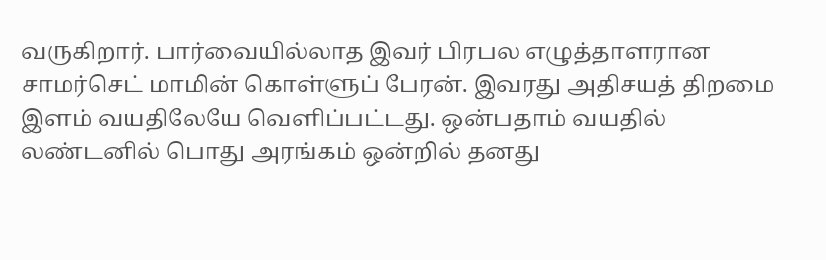வருகிறார். பார்வையில்லாத இவர் பிரபல எழுத்தாளரான சாமர்செட் மாமின் கொள்ளுப் பேரன். இவரது அதிசயத் திறமை இளம் வயதிலேயே வெளிப்பட்டது. ஒன்பதாம் வயதில் லண்டனில் பொது அரங்கம் ஒன்றில் தனது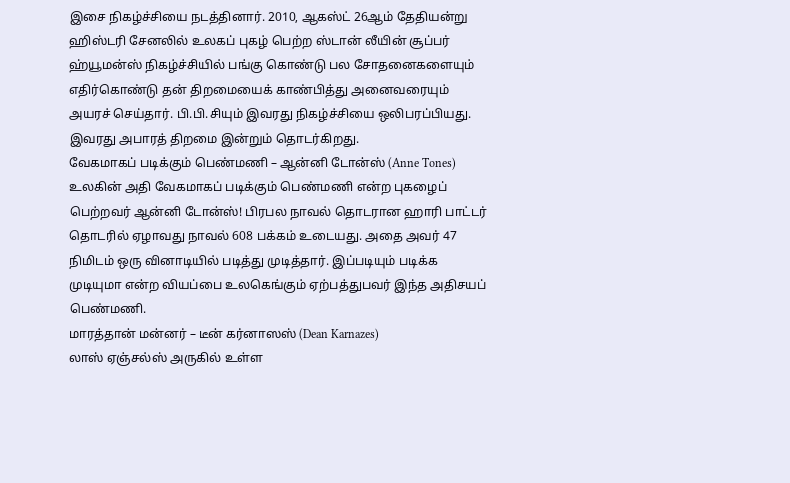இசை நிகழ்ச்சியை நடத்தினார். 2010, ஆகஸ்ட் 26ஆம் தேதியன்று ஹிஸ்டரி சேனலில் உலகப் புகழ் பெற்ற ஸ்டான் லீயின் சூப்பர் ஹ்யூமன்ஸ் நிகழ்ச்சியில் பங்கு கொண்டு பல சோதனைகளையும் எதிர்கொண்டு தன் திறமையைக் காண்பித்து அனைவரையும் அயரச் செய்தார். பி.பி.சியும் இவரது நிகழ்ச்சியை ஒலிபரப்பியது. இவரது அபாரத் திறமை இன்றும் தொடர்கிறது.
வேகமாகப் படிக்கும் பெண்மணி – ஆன்னி டோன்ஸ் (Anne Tones)
உலகின் அதி வேகமாகப் படிக்கும் பெண்மணி என்ற புகழைப் பெற்றவர் ஆன்னி டோன்ஸ்! பிரபல நாவல் தொடரான ஹாரி பாட்டர் தொடரில் ஏழாவது நாவல் 608 பக்கம் உடையது. அதை அவர் 47 நிமிடம் ஒரு வினாடியில் படித்து முடித்தார். இப்படியும் படிக்க முடியுமா என்ற வியப்பை உலகெங்கும் ஏற்பத்துபவர் இந்த அதிசயப் பெண்மணி.
மாரத்தான் மன்னர் – டீன் கர்னாஸஸ் (Dean Karnazes)
லாஸ் ஏஞ்சல்ஸ் அருகில் உள்ள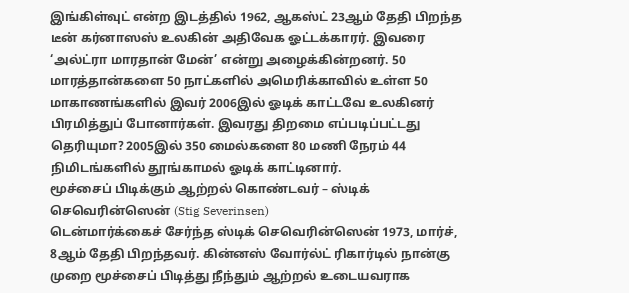இங்கிள்வுட் என்ற இடத்தில் 1962, ஆகஸ்ட் 23ஆம் தேதி பிறந்த டீன் கர்னாஸஸ் உலகின் அதிவேக ஓட்டக்காரர். இவரை ‘அல்ட்ரா மாரதான் மேன்’ என்று அழைக்கின்றனர். 50 மாரத்தான்களை 50 நாட்களில் அமெரிக்காவில் உள்ள 50 மாகாணங்களில் இவர் 2006இல் ஓடிக் காட்டவே உலகினர் பிரமித்துப் போனார்கள். இவரது திறமை எப்படிப்பட்டது தெரியுமா? 2005இல் 350 மைல்களை 80 மணி நேரம் 44 நிமிடங்களில் தூங்காமல் ஓடிக் காட்டினார்.
மூச்சைப் பிடிக்கும் ஆற்றல் கொண்டவர் – ஸ்டிக் செவெரின்ஸென் (Stig Severinsen)
டென்மார்க்கைச் சேர்ந்த ஸ்டிக் செவெரின்ஸென் 1973, மார்ச், 8ஆம் தேதி பிறந்தவர். கின்னஸ் வோர்ல்ட் ரிகார்டில் நான்கு முறை மூச்சைப் பிடித்து நீந்தும் ஆற்றல் உடையவராக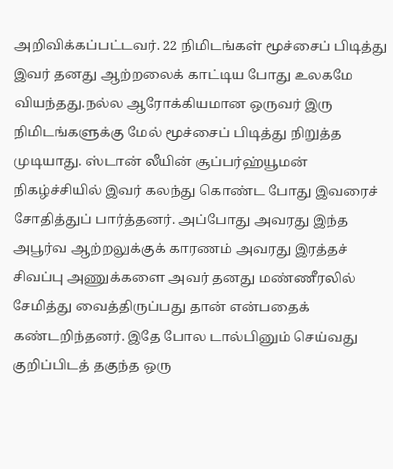அறிவிக்கப்பட்டவர். 22 நிமிடங்கள் மூச்சைப் பிடித்து இவர் தனது ஆற்றலைக் காட்டிய போது உலகமே வியந்தது.நல்ல ஆரோக்கியமான ஒருவர் இரு நிமிடங்களுக்கு மேல் மூச்சைப் பிடித்து நிறுத்த முடியாது. ஸ்டான் லீயின் சூப்பர்ஹ்யூமன் நிகழ்ச்சியில் இவர் கலந்து கொண்ட போது இவரைச் சோதித்துப் பார்த்தனர். அப்போது அவரது இந்த அபூர்வ ஆற்றலுக்குக் காரணம் அவரது இரத்தச் சிவப்பு அணுக்களை அவர் தனது மண்ணீரலில் சேமித்து வைத்திருப்பது தான் என்பதைக் கண்டறிந்தனர். இதே போல டால்பினும் செய்வது குறிப்பிடத் தகுந்த ஒரு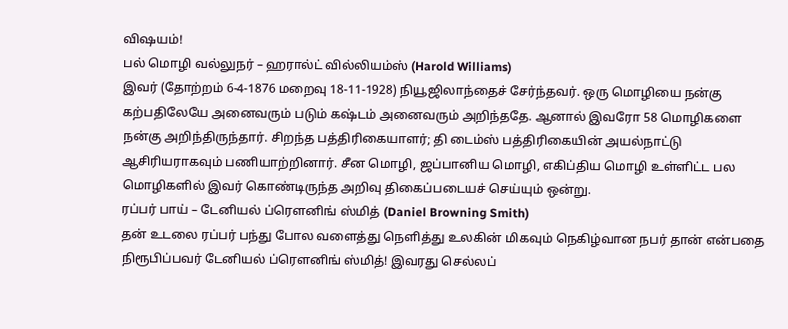விஷயம்!
பல் மொழி வல்லுநர் – ஹரால்ட் வில்லியம்ஸ் (Harold Williams)
இவர் (தோற்றம் 6-4-1876 மறைவு 18-11-1928) நியூஜிலாந்தைச் சேர்ந்தவர். ஒரு மொழியை நன்கு கற்பதிலேயே அனைவரும் படும் கஷ்டம் அனைவரும் அறிந்ததே. ஆனால் இவரோ 58 மொழிகளை நன்கு அறிந்திருந்தார். சிறந்த பத்திரிகையாளர்; தி டைம்ஸ் பத்திரிகையின் அயல்நாட்டு ஆசிரியராகவும் பணியாற்றினார். சீன மொழி, ஜப்பானிய மொழி, எகிப்திய மொழி உள்ளிட்ட பல மொழிகளில் இவர் கொண்டிருந்த அறிவு திகைப்படையச் செய்யும் ஒன்று.
ரப்பர் பாய் – டேனியல் ப்ரௌனிங் ஸ்மித் (Daniel Browning Smith)
தன் உடலை ரப்பர் பந்து போல வளைத்து நெளித்து உலகின் மிகவும் நெகிழ்வான நபர் தான் என்பதை நிரூபிப்பவர் டேனியல் ப்ரௌனிங் ஸ்மித்! இவரது செல்லப்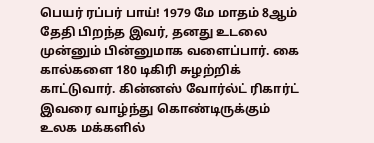பெயர் ரப்பர் பாய்! 1979 மே மாதம் 8ஆம் தேதி பிறந்த இவர், தனது உடலை முன்னும் பின்னுமாக வளைப்பார். கை கால்களை 180 டிகிரி சுழற்றிக் காட்டுவார். கின்னஸ் வோர்ல்ட் ரிகார்ட் இவரை வாழ்ந்து கொண்டிருக்கும் உலக மக்களில்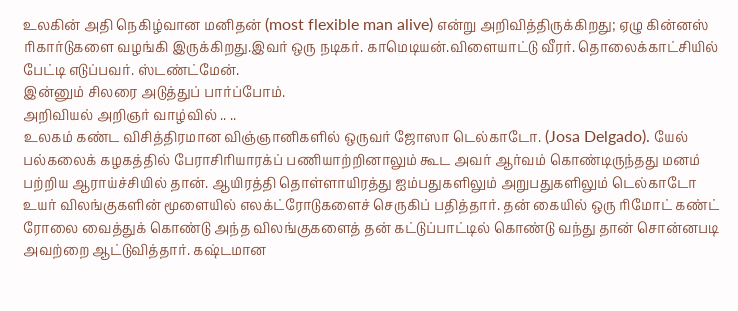உலகின் அதி நெகிழ்வான மனிதன் (most flexible man alive) என்று அறிவித்திருக்கிறது; ஏழு கின்னஸ் ரிகார்டுகளை வழங்கி இருக்கிறது.இவர் ஒரு நடிகர். காமெடியன்.விளையாட்டு வீரர். தொலைக்காட்சியில் பேட்டி எடுப்பவர். ஸ்டண்ட்மேன்.
இன்னும் சிலரை அடுத்துப் பார்ப்போம்.
அறிவியல் அறிஞர் வாழ்வில் .. ..
உலகம் கண்ட விசித்திரமான விஞ்ஞானிகளில் ஒருவர் ஜோஸா டெல்காடோ. (Josa Delgado). யேல் பல்கலைக் கழகத்தில் பேராசிரியாரக்ப் பணியாற்றினாலும் கூட அவர் ஆர்வம் கொண்டிருந்தது மனம் பற்றிய ஆராய்ச்சியில் தான். ஆயிரத்தி தொள்ளாயிரத்து ஐம்பதுகளிலும் அறுபதுகளிலும் டெல்காடோ உயர் விலங்குகளின் மூளையில் எலக்ட்ரோடுகளைச் செருகிப் பதித்தார். தன் கையில் ஒரு ரிமோட் கண்ட் ரோலை வைத்துக் கொண்டு அந்த விலங்குகளைத் தன் கட்டுப்பாட்டில் கொண்டு வந்து தான் சொன்னபடி அவற்றை ஆட்டுவித்தார். கஷ்டமான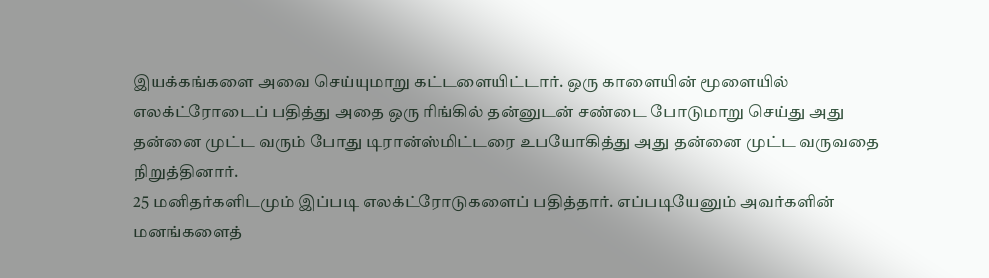இயக்கங்களை அவை செய்யுமாறு கட்டளையிட்டார். ஒரு காளையின் மூளையில் எலக்ட்ரோடைப் பதித்து அதை ஒரு ரிங்கில் தன்னுடன் சண்டை போடுமாறு செய்து அது தன்னை முட்ட வரும் போது டிரான்ஸ்மிட்டரை உபயோகித்து அது தன்னை முட்ட வருவதை நிறுத்தினார்.
25 மனிதர்களிடமும் இப்படி எலக்ட்ரோடுகளைப் பதித்தார். எப்படியேனும் அவர்களின் மனங்களைத்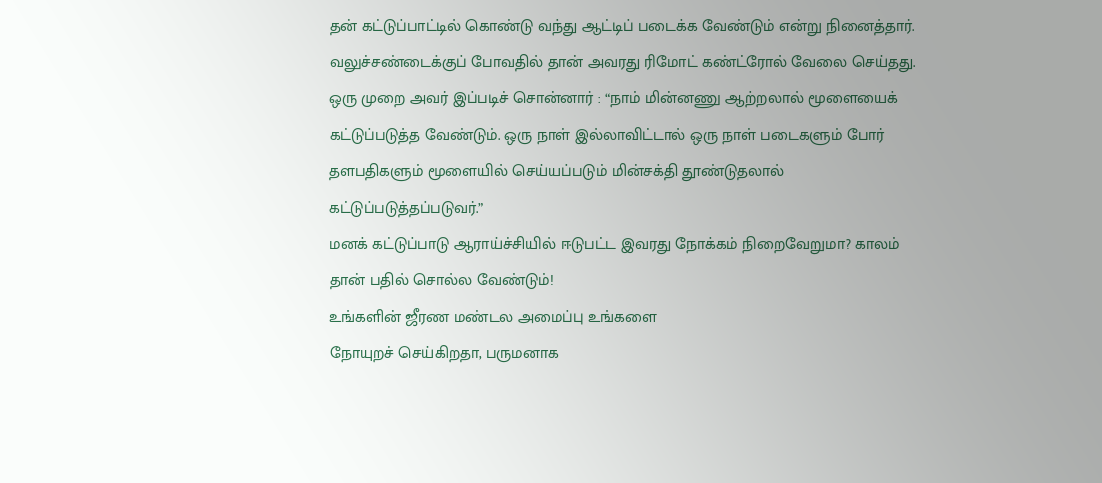தன் கட்டுப்பாட்டில் கொண்டு வந்து ஆட்டிப் படைக்க வேண்டும் என்று நினைத்தார். வலுச்சண்டைக்குப் போவதில் தான் அவரது ரிமோட் கண்ட்ரோல் வேலை செய்தது. ஒரு முறை அவர் இப்படிச் சொன்னார் : “நாம் மின்னணு ஆற்றலால் மூளையைக் கட்டுப்படுத்த வேண்டும். ஒரு நாள் இல்லாவிட்டால் ஒரு நாள் படைகளும் போர் தளபதிகளும் மூளையில் செய்யப்படும் மின்சக்தி தூண்டுதலால் கட்டுப்படுத்தப்படுவர்.”
மனக் கட்டுப்பாடு ஆராய்ச்சியில் ஈடுபட்ட இவரது நோக்கம் நிறைவேறுமா? காலம் தான் பதில் சொல்ல வேண்டும்!
உங்களின் ஜீரண மண்டல அமைப்பு உங்களை
நோயுறச் செய்கிறதா, பருமனாக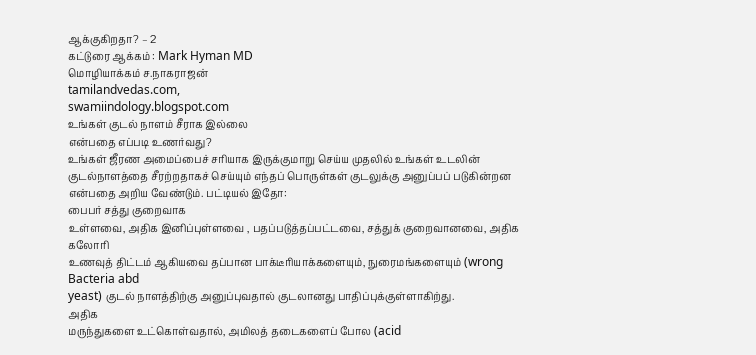ஆக்குகிறதா? – 2
கட்டுரை ஆக்கம் : Mark Hyman MD
மொழியாக்கம் ச.நாகராஜன்
tamilandvedas.com,
swamiindology.blogspot.com
உங்கள் குடல் நாளம் சீராக இல்லை
என்பதை எப்படி உணர்வது?
உங்கள் ஜீரண அமைப்பைச் சரியாக இருக்குமாறு செய்ய முதலில் உங்கள் உடலின் குடல்நாளத்தை சீரற்றதாகச் செய்யும் எந்தப் பொருள்கள் குடலுக்கு அனுப்பப் படுகின்றன என்பதை அறிய வேண்டும். பட்டியல் இதோ:
பைபர் சத்து குறைவாக
உள்ளவை, அதிக இனிப்புள்ளவை , பதப்படுத்தப்பட்டவை, சத்துக் குறைவானவை, அதிக கலோரி
உணவுத் திட்டம் ஆகியவை தப்பான பாக்டீரியாக்களையும், நுரைமங்களையும் (wrong Bacteria abd
yeast) குடல் நாளத்திற்கு அனுப்புவதால் குடலானது பாதிப்புக்குள்ளாகிற்து.
அதிக
மருந்துகளை உட்கொள்வதால், அமிலத் தடைகளைப் போல (acid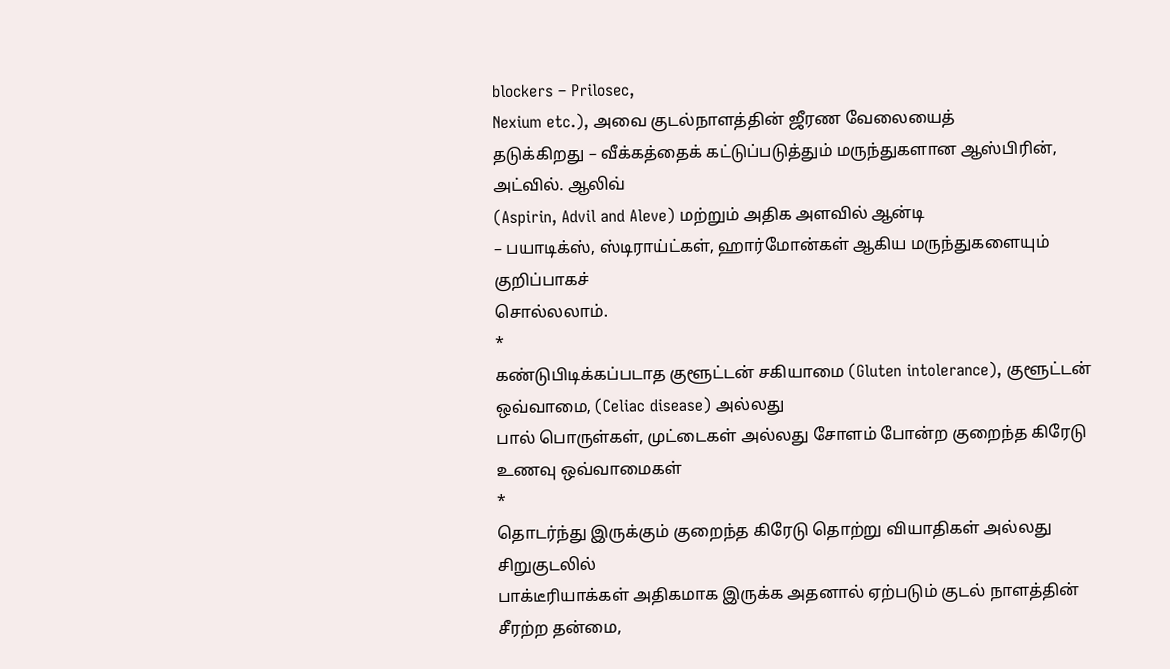blockers – Prilosec,
Nexium etc.), அவை குடல்நாளத்தின் ஜீரண வேலையைத்
தடுக்கிறது – வீக்கத்தைக் கட்டுப்படுத்தும் மருந்துகளான ஆஸ்பிரின், அட்வில். ஆலிவ்
(Aspirin, Advil and Aleve) மற்றும் அதிக அளவில் ஆன்டி
– பயாடிக்ஸ், ஸ்டிராய்ட்கள், ஹார்மோன்கள் ஆகிய மருந்துகளையும் குறிப்பாகச்
சொல்லலாம்.
*
கண்டுபிடிக்கப்படாத குளூட்டன் சகியாமை (Gluten intolerance), குளூட்டன் ஒவ்வாமை, (Celiac disease) அல்லது
பால் பொருள்கள், முட்டைகள் அல்லது சோளம் போன்ற குறைந்த கிரேடு உணவு ஒவ்வாமைகள்
*
தொடர்ந்து இருக்கும் குறைந்த கிரேடு தொற்று வியாதிகள் அல்லது சிறுகுடலில்
பாக்டீரியாக்கள் அதிகமாக இருக்க அதனால் ஏற்படும் குடல் நாளத்தின் சீரற்ற தன்மை,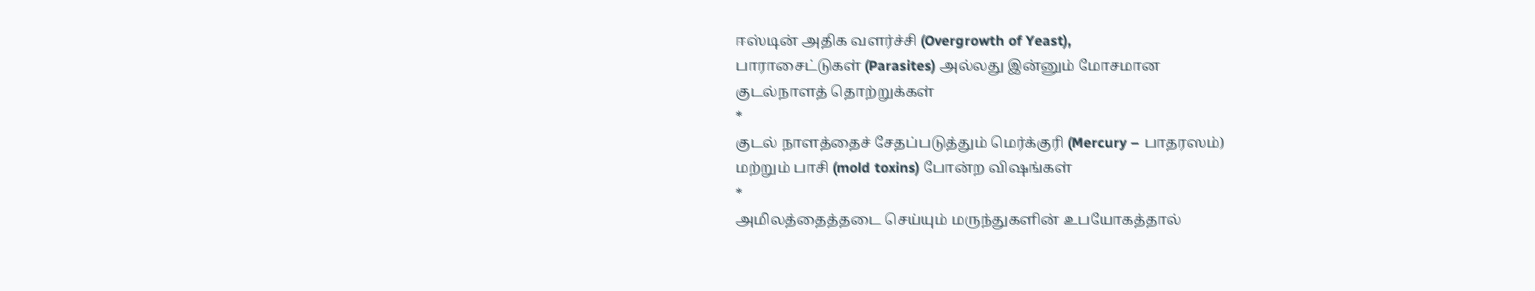ஈஸ்டின் அதிக வளர்ச்சி (Overgrowth of Yeast),
பாராசைட்டுகள் (Parasites) அல்லது இன்னும் மோசமான
குடல்நாளத் தொற்றுக்கள்
*
குடல் நாளத்தைச் சேதப்படுத்தும் மெர்க்குரி (Mercury – பாதரஸம்)
மற்றும் பாசி (mold toxins) போன்ற விஷங்கள்
*
அமிலத்தைத்தடை செய்யும் மருந்துகளின் உபயோகத்தால்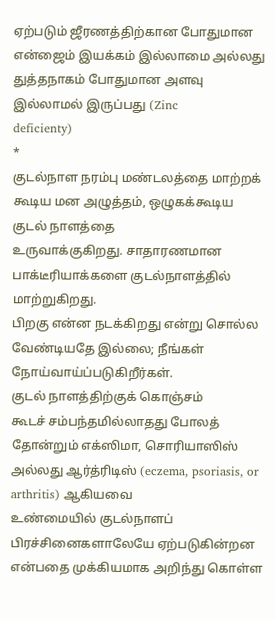ஏற்படும் ஜீரணத்திற்கான போதுமான
என்ஜைம் இயக்கம் இல்லாமை அல்லது துத்தநாகம் போதுமான அளவு இல்லாமல் இருப்பது (Zinc
deficienty)
*
குடல்நாள நரம்பு மண்டலத்தை மாற்றக் கூடிய மன அழுத்தம், ஒழுகக்கூடிய குடல் நாளத்தை
உருவாக்குகிறது. சாதாரணமான பாக்டீரியாக்களை குடல்நாளத்தில் மாற்றுகிறது.
பிறகு என்ன நடக்கிறது என்று சொல்ல வேண்டியதே இல்லை; நீங்கள் நோய்வாய்ப்படுகிறீர்கள்.
குடல் நாளத்திற்குக் கொஞ்சம்
கூடச் சம்பந்தமில்லாதது போலத் தோன்றும் எக்ஸிமா, சொரியாஸிஸ் அல்லது ஆர்த்ரிடிஸ் (eczema, psoriasis, or arthritis) ஆகியவை
உண்மையில் குடல்நாளப் பிரச்சினைகளாலேயே ஏற்படுகின்றன என்பதை முக்கியமாக அறிந்து கொள்ள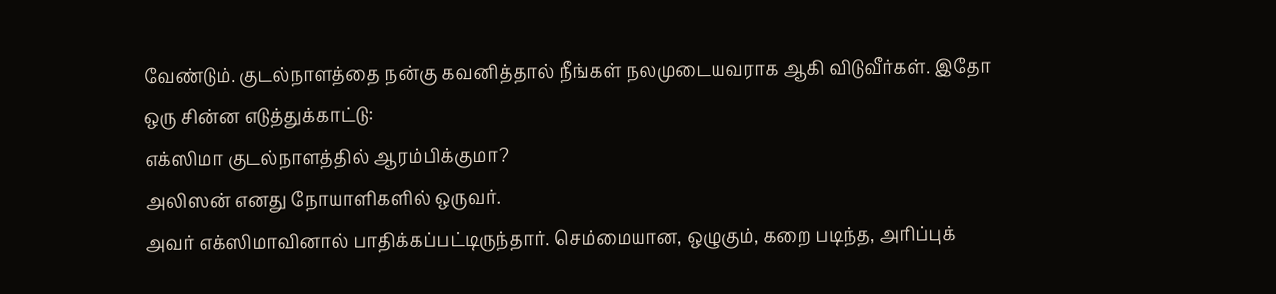வேண்டும். குடல்நாளத்தை நன்கு கவனித்தால் நீங்கள் நலமுடையவராக ஆகி விடுவீர்கள். இதோ
ஒரு சின்ன எடுத்துக்காட்டு:
எக்ஸிமா குடல்நாளத்தில் ஆரம்பிக்குமா?
அலிஸன் எனது நோயாளிகளில் ஒருவர்.
அவர் எக்ஸிமாவினால் பாதிக்கப்பட்டிருந்தார். செம்மையான, ஒழுகும், கறை படிந்த, அரிப்புக்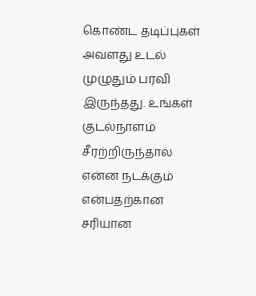கொண்ட தடிப்புகள்
அவளது உடல் முழுதும் பரவி இருந்தது. உங்கள் குடல்நாளம் சீரற்றிருந்தால் என்ன நடக்கும்
என்பதற்கான சரியான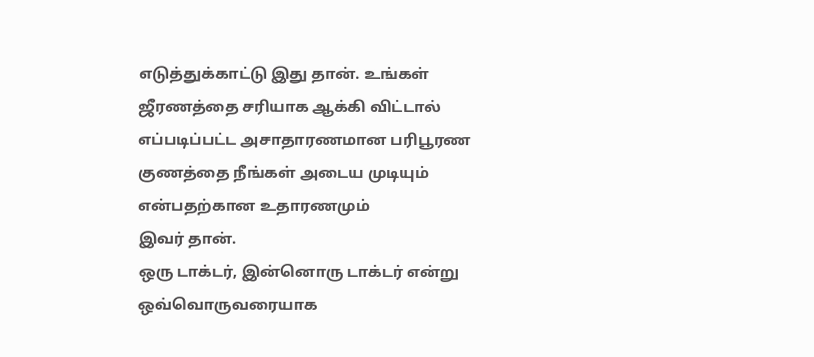எடுத்துக்காட்டு இது தான். உங்கள் ஜீரணத்தை சரியாக ஆக்கி விட்டால்
எப்படிப்பட்ட அசாதாரணமான பரிபூரண குணத்தை நீங்கள் அடைய முடியும் என்பதற்கான உதாரணமும்
இவர் தான்.
ஒரு டாக்டர், இன்னொரு டாக்டர் என்று ஒவ்வொருவரையாக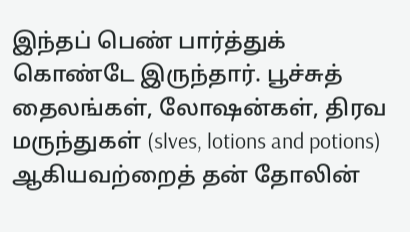இந்தப் பெண் பார்த்துக் கொண்டே இருந்தார். பூச்சுத் தைலங்கள், லோஷன்கள், திரவ மருந்துகள் (slves, lotions and potions) ஆகியவற்றைத் தன் தோலின்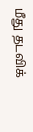மீது தடவிக்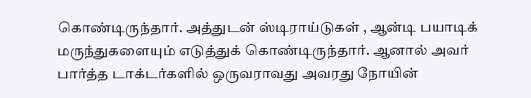கொண்டிருந்தார். அத்துடன் ஸ்டிராய்டுகள் , ஆன்டி பயாடிக் மருந்துகளையும் எடுத்துக் கொண்டிருந்தார். ஆனால் அவர் பார்த்த டாக்டர்களில் ஒருவராவது அவரது நோயின்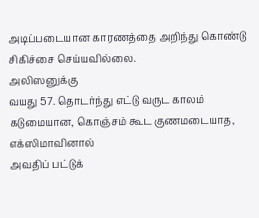அடிப்படையான காரணத்தை அறிந்து கொண்டு சிகிச்சை செய்யவில்லை.
அலிஸனுக்கு
வயது 57. தொடர்ந்து எட்டு வருட காலம் கடுமையான, கொஞ்சம் கூட குணமடையாத, எக்ஸிமாவினால்
அவதிப் பட்டுக்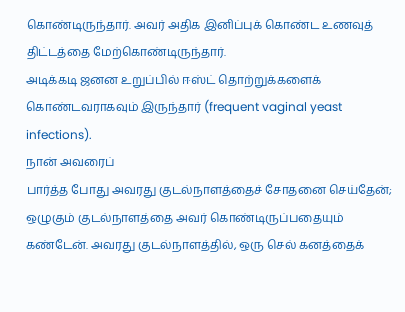கொண்டிருந்தார். அவர் அதிக இனிப்புக் கொண்ட உணவுத் திட்டத்தை மேற்கொண்டிருந்தார்.
அடிக்கடி ஜனன உறுப்பில் ஈஸ்ட் தொற்றுக்களைக் கொண்டவராகவும் இருந்தார் (frequent vaginal yeast infections).
நான் அவரைப்
பார்த்த போது அவரது குடல்நாளத்தைச் சோதனை செய்தேன்; ஒழுகும் குடல்நாளத்தை அவர் கொண்டிருப்பதையும்
கண்டேன். அவரது குடல்நாளத்தில், ஒரு செல் கனத்தைக்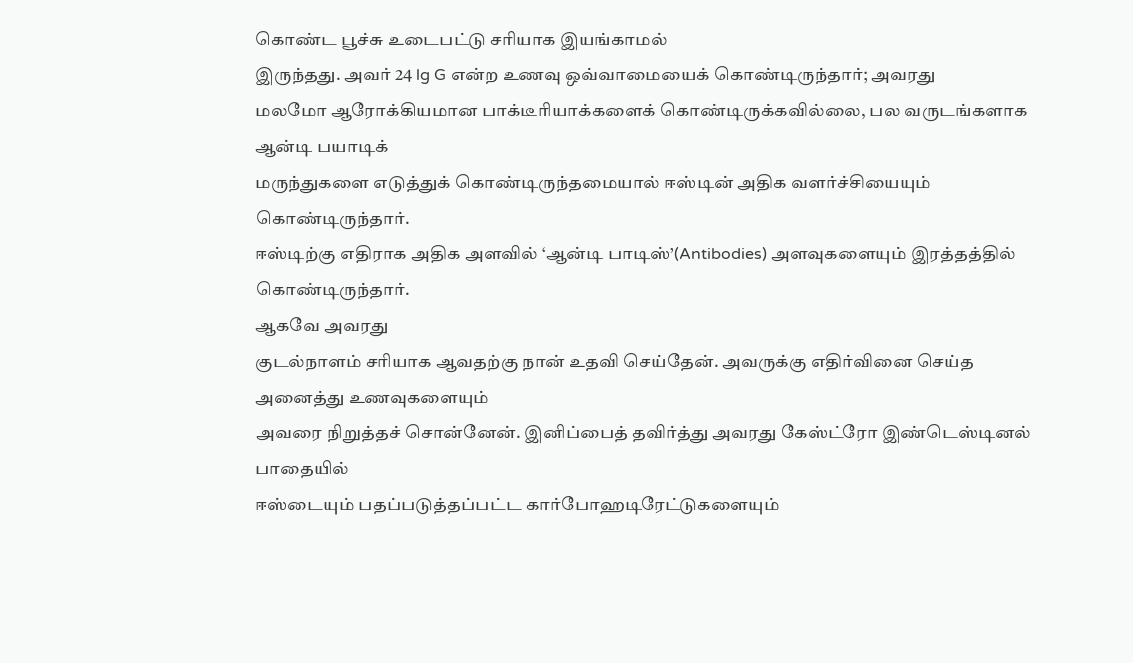கொண்ட பூச்சு உடைபட்டு சரியாக இயங்காமல்
இருந்தது. அவர் 24 lg G என்ற உணவு ஒவ்வாமையைக் கொண்டிருந்தார்; அவரது
மலமோ ஆரோக்கியமான பாக்டீரியாக்களைக் கொண்டிருக்கவில்லை, பல வருடங்களாக ஆன்டி பயாடிக்
மருந்துகளை எடுத்துக் கொண்டிருந்தமையால் ஈஸ்டின் அதிக வளர்ச்சியையும் கொண்டிருந்தார்.
ஈஸ்டிற்கு எதிராக அதிக அளவில் ‘ஆன்டி பாடிஸ்’(Antibodies) அளவுகளையும் இரத்தத்தில் கொண்டிருந்தார்.
ஆகவே அவரது
குடல்நாளம் சரியாக ஆவதற்கு நான் உதவி செய்தேன். அவருக்கு எதிர்வினை செய்த அனைத்து உணவுகளையும்
அவரை நிறுத்தச் சொன்னேன். இனிப்பைத் தவிர்த்து அவரது கேஸ்ட்ரோ இண்டெஸ்டினல் பாதையில்
ஈஸ்டையும் பதப்படுத்தப்பட்ட கார்போஹடிரேட்டுகளையும்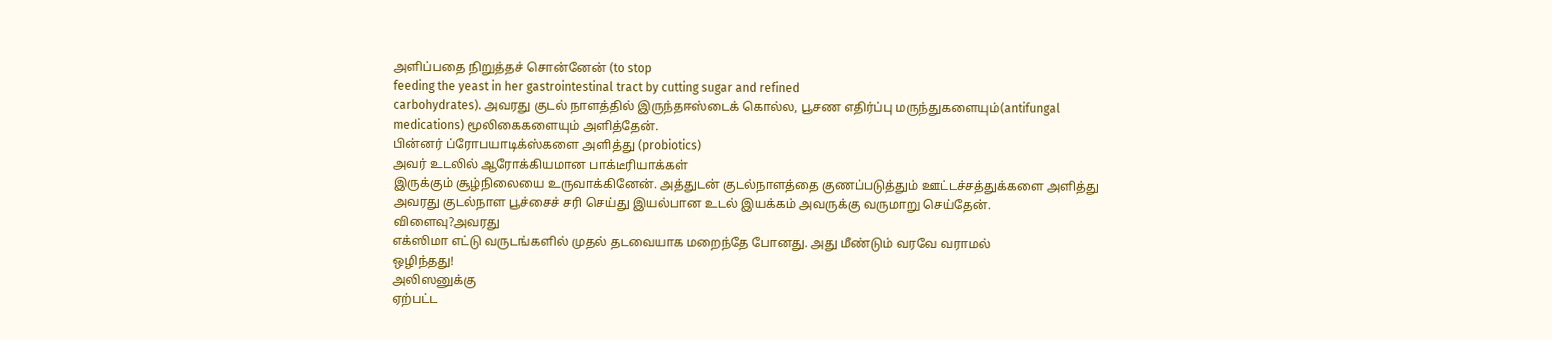அளிப்பதை நிறுத்தச் சொன்னேன் (to stop
feeding the yeast in her gastrointestinal tract by cutting sugar and refined
carbohydrates). அவரது குடல் நாளத்தில் இருந்தஈஸ்டைக் கொல்ல, பூசண எதிர்ப்பு மருந்துகளையும்(antifungal
medications) மூலிகைகளையும் அளித்தேன்.
பின்னர் ப்ரோபயாடிக்ஸ்களை அளித்து (probiotics)
அவர் உடலில் ஆரோக்கியமான பாக்டீரியாக்கள்
இருக்கும் சூழ்நிலையை உருவாக்கினேன். அத்துடன் குடல்நாளத்தை குணப்படுத்தும் ஊட்டச்சத்துக்களை அளித்து
அவரது குடல்நாள பூச்சைச் சரி செய்து இயல்பான உடல் இயக்கம் அவருக்கு வருமாறு செய்தேன்.
விளைவு?அவரது
எக்ஸிமா எட்டு வருடங்களில் முதல் தடவையாக மறைந்தே போனது. அது மீண்டும் வரவே வராமல்
ஒழிந்தது!
அலிஸனுக்கு
ஏற்பட்ட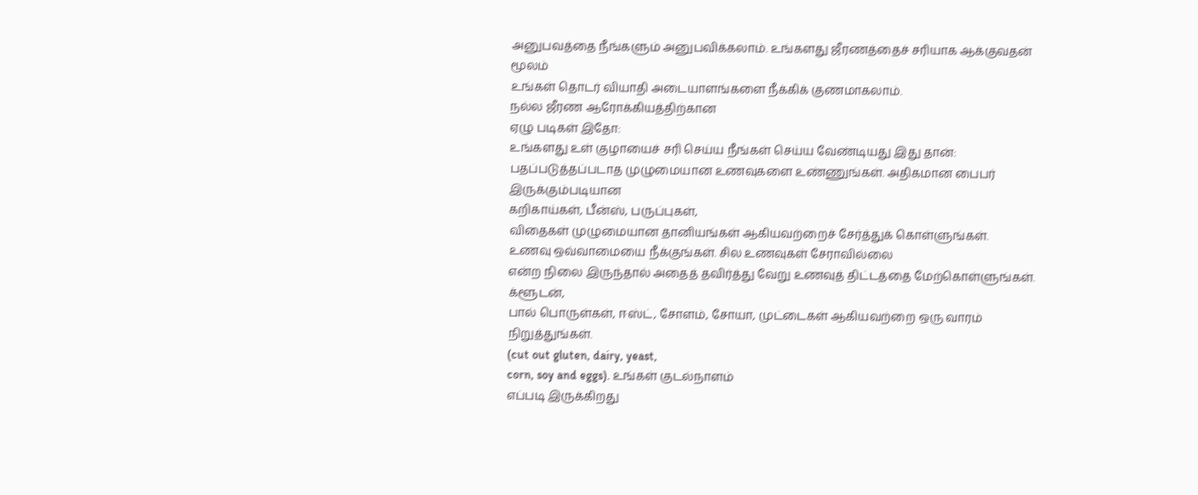அனுபவத்தை நீங்களும் அனுபவிக்கலாம். உங்களது ஜீரணத்தைச் சரியாக ஆக்குவதன் மூலம்
உங்கள் தொடர் வியாதி அடையாளங்களை நீக்கிக் குணமாகலாம்.
நல்ல ஜீரண ஆரோக்கியத்திற்கான
ஏழு படிகள் இதோ:
உங்களது உள் குழாயைச் சரி செய்ய நீங்கள் செய்ய வேண்டியது இது தான்:
பதப்படுத்தப்படாத முழுமையான உணவுகளை உண்ணுங்கள். அதிகமான பைபர் இருக்கும்படியான
கறிகாய்கள், பீன்ஸ், பருப்புகள்,
விதைகள் முழுமையான தானியங்கள் ஆகியவற்றைச் சேர்த்துக் கொள்ளுங்கள்.
உணவு ஒவ்வாமையை நீக்குங்கள். சில உணவுகள் சேராவில்லை
என்ற நிலை இருந்தால் அதைத் தவிர்த்து வேறு உணவுத் திட்டத்தை மேற்கொள்ளுங்கள். க்ளூடன்,
பால் பொருள்கள், ஈஸ்ட், சோளம், சோயா, முட்டைகள் ஆகியவற்றை ஒரு வாரம் நிறுத்துங்கள்.
(cut out gluten, dairy, yeast,
corn, soy and eggs). உங்கள் குடல்நாளம்
எப்படி இருக்கிறது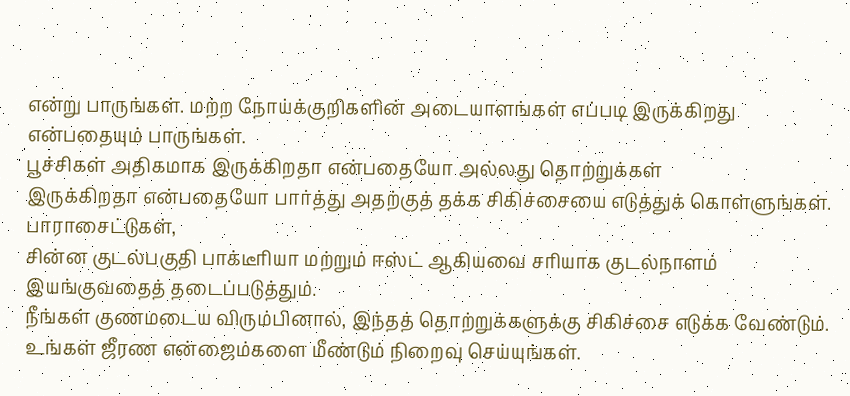என்று பாருங்கள். மற்ற நோய்க்குறிகளின் அடையாளங்கள் எப்படி இருக்கிறது
என்பதையும் பாருங்கள்.
பூச்சிகள் அதிகமாக இருக்கிறதா என்பதையோ அல்லது தொற்றுக்கள்
இருக்கிறதா என்பதையோ பார்த்து அதற்குத் தக்க சிகிச்சையை எடுத்துக் கொள்ளுங்கள். பாராசைட்டுகள்,
சின்ன குடல்பகுதி பாக்டீரியா மற்றும் ஈஸ்ட் ஆகியவை சரியாக குடல்நாளம் இயங்குவதைத் தடைப்படுத்தும்.
நீங்கள் குணமடைய விரும்பினால், இந்தத் தொற்றுக்களுக்கு சிகிச்சை எடுக்க வேண்டும்.
உங்கள் ஜீரண என்ஜைம்களை மீண்டும் நிறைவு செய்யுங்கள்.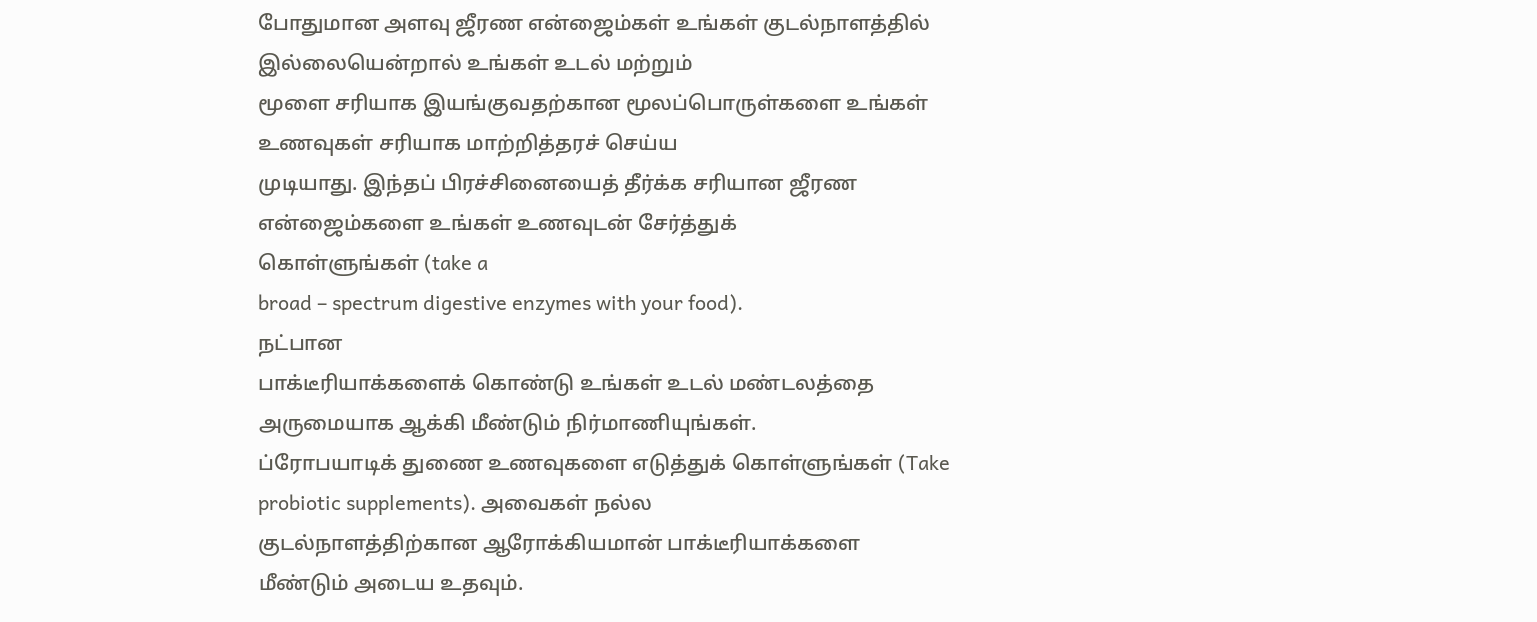போதுமான அளவு ஜீரண என்ஜைம்கள் உங்கள் குடல்நாளத்தில் இல்லையென்றால் உங்கள் உடல் மற்றும்
மூளை சரியாக இயங்குவதற்கான மூலப்பொருள்களை உங்கள் உணவுகள் சரியாக மாற்றித்தரச் செய்ய
முடியாது. இந்தப் பிரச்சினையைத் தீர்க்க சரியான ஜீரண என்ஜைம்களை உங்கள் உணவுடன் சேர்த்துக்
கொள்ளுங்கள் (take a
broad – spectrum digestive enzymes with your food).
நட்பான
பாக்டீரியாக்களைக் கொண்டு உங்கள் உடல் மண்டலத்தை அருமையாக ஆக்கி மீண்டும் நிர்மாணியுங்கள்.
ப்ரோபயாடிக் துணை உணவுகளை எடுத்துக் கொள்ளுங்கள் (Take
probiotic supplements). அவைகள் நல்ல
குடல்நாளத்திற்கான ஆரோக்கியமான் பாக்டீரியாக்களை மீண்டும் அடைய உதவும்.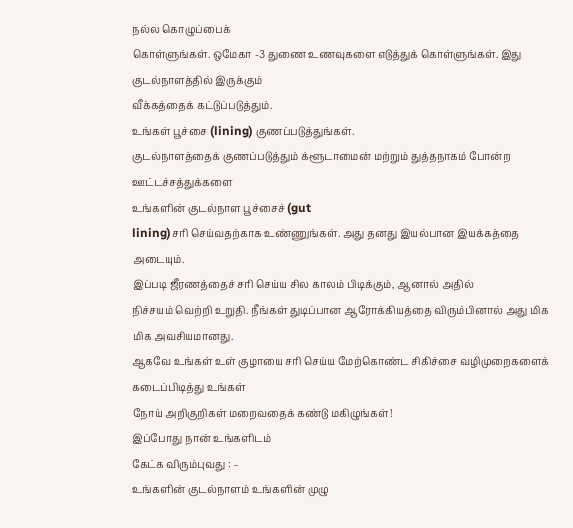நல்ல கொழுப்பைக்
கொள்ளுங்கள். ஒமேகா -3 துணை உணவுகளை எடுத்துக் கொள்ளுங்கள். இது குடல்நாளத்தில் இருக்கும்
வீக்கத்தைக் கட்டுப்படுத்தும்.
உங்கள் பூச்சை (lining) குணப்படுத்துங்கள்.
குடல்நாளத்தைக் குணப்படுத்தும் க்ளூடாமைன் மற்றும் துத்தநாகம் போன்ற ஊட்டச்சத்துக்களை
உங்களின் குடல்நாள பூச்சைச் (gut
lining)சரி செய்வதற்காக உண்ணுங்கள். அது தனது இயல்பான இயக்கத்தை
அடையும்.
இப்படி ஜீரணத்தைச் சரி செய்ய சில காலம் பிடிக்கும், ஆனால் அதில்
நிச்சயம் வெற்றி உறுதி. நீங்கள் துடிப்பான ஆரோக்கியத்தை விரும்பினால் அது மிக மிக அவசியமானது.
ஆகவே உங்கள் உள் குழாயை சரி செய்ய மேற்கொண்ட சிகிச்சை வழிமுறைகளைக் கடைப்பிடித்து உங்கள்
நோய் அறிகுறிகள் மறைவதைக் கண்டு மகிழுங்கள்!
இப்போது நான் உங்களிடம்
கேட்க விரும்புவது : –
உங்களின் குடல்நாளம் உங்களின் முழு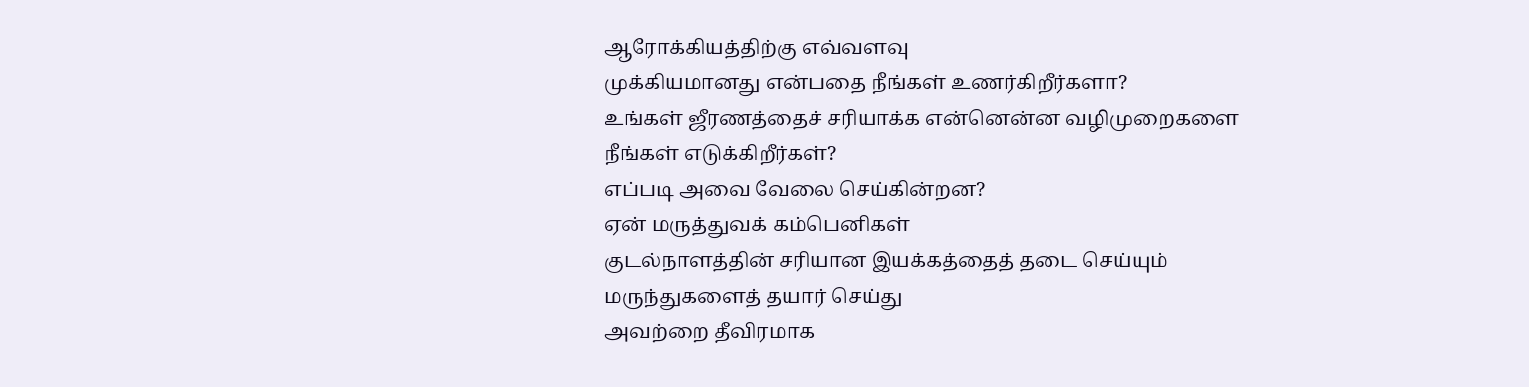ஆரோக்கியத்திற்கு எவ்வளவு
முக்கியமானது என்பதை நீங்கள் உணர்கிறீர்களா?
உங்கள் ஜீரணத்தைச் சரியாக்க என்னென்ன வழிமுறைகளை நீங்கள் எடுக்கிறீர்கள்?
எப்படி அவை வேலை செய்கின்றன?
ஏன் மருத்துவக் கம்பெனிகள்
குடல்நாளத்தின் சரியான இயக்கத்தைத் தடை செய்யும் மருந்துகளைத் தயார் செய்து
அவற்றை தீவிரமாக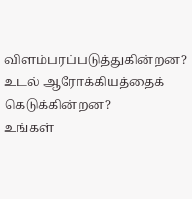விளம்பரப்படுத்துகின்றன? உடல் ஆரோக்கியத்தைக் கெடுக்கின்றன?
உங்கள்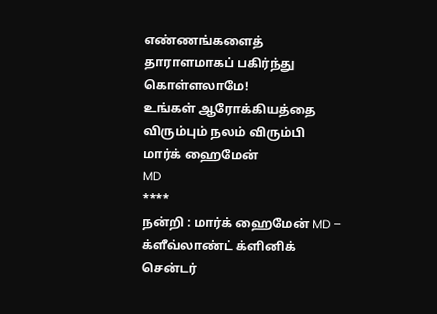எண்ணங்களைத் தாராளமாகப் பகிர்ந்து கொள்ளலாமே!
உங்கள் ஆரோக்கியத்தை விரும்பும் நலம் விரும்பி
மார்க் ஹைமேன்
MD
****
நன்றி : மார்க் ஹைமேன் MD – க்ளீவ்லாண்ட் க்ளினிக் சென்டர்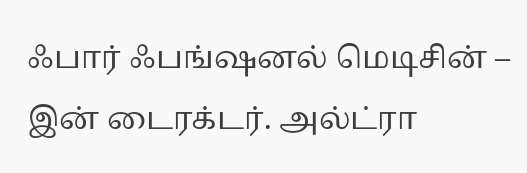ஃபார் ஃபங்ஷனல் மெடிசின் – இன் டைரக்டர். அல்ட்ரா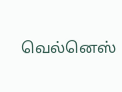வெல்னெஸ்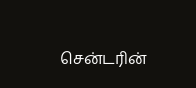சென்டரின்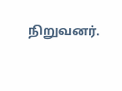நிறுவனர்.